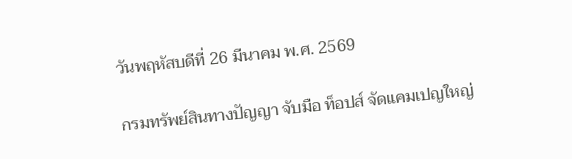วันพฤหัสบดีที่ 26 มีนาคม พ.ศ. 2569

กรมทรัพย์สินทางปัญญา จับมือ ท็อปส์ จัดแคมเปญใหญ่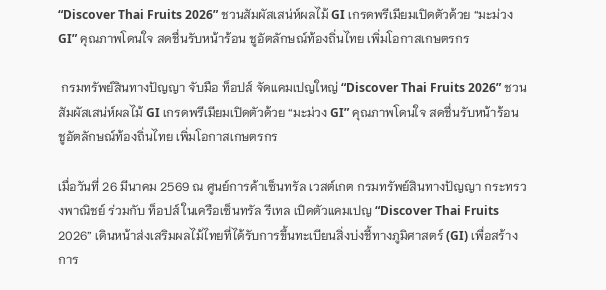“Discover Thai Fruits 2026” ชวนสัมผัสเสน่ห์ผลไม้ GI เกรดพรีเมียมเปิดตัวด้วย “มะม่วง GI” คุณภาพโดนใจ สดชื่นรับหน้าร้อน ชูอัตลักษณ์ท้องถิ่นไทย เพิ่มโอกาสเกษตรกร

 กรมทรัพย์สินทางปัญญา จับมือ ท็อปส์ จัดแคมเปญใหญ่ “Discover Thai Fruits 2026” ชวนสัมผัสเสน่ห์ผลไม้ GI เกรดพรีเมียมเปิดตัวด้วย “มะม่วง GI” คุณภาพโดนใจ สดชื่นรับหน้าร้อน ชูอัตลักษณ์ท้องถิ่นไทย เพิ่มโอกาสเกษตรกร

เมื่อวันที่ 26 มีนาคม 2569 ณ ศูนย์การค้าเซ็นทรัล เวสต์เกต กรมทรัพย์สินทางปัญญา กระทรวงพาณิชย์ ร่วมกับ ท็อปส์ ในเครือเซ็นทรัล รีเทล เปิดตัวแคมเปญ “Discover Thai Fruits 2026” เดินหน้าส่งเสริมผลไม้ไทยที่ได้รับการขึ้นทะเบียนสิ่งบ่งชี้ทางภูมิศาสตร์ (GI) เพื่อสร้างการ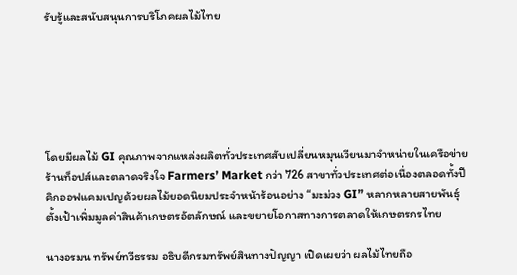รับรู้และสนับสนุนการบริโภคผลไม้ไทย






โดยมีผลไม้ GI คุณภาพจากแหล่งผลิตทั่วประเทศสับเปลี่ยนหมุนเวียนมาจำหน่ายในเครือข่ายร้านท็อปส์และตลาดจริงใจ Farmers’ Market กว่า 726 สาขาทั่วประเทศต่อเนื่องตลอดทั้งปี คิกออฟแคมเปญด้วยผลไม้ยอดนิยมประจำหน้าร้อนอย่าง “มะม่วง GI” หลากหลายสายพันธุ์ ตั้งเป้าเพิ่มมูลค่าสินค้าเกษตรอัตลักษณ์ และขยายโอกาสทางการตลาดให้เกษตรกรไทย

นางอรมน ทรัพย์ทวีธรรม อธิบดีกรมทรัพย์สินทางปัญญา เปิดเผยว่า ผลไม้ไทยถือ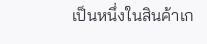เป็นหนึ่งในสินค้าเก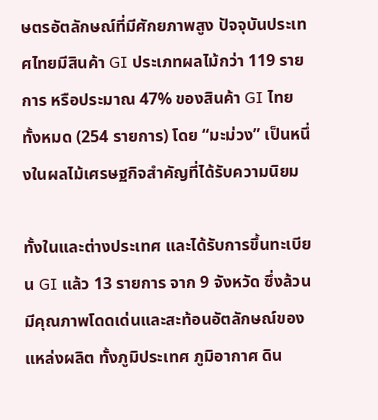ษตรอัตลักษณ์ที่มีศักยภาพสูง ปัจจุบันประเทศไทยมีสินค้า GI ประเภทผลไม้กว่า 119 รายการ หรือประมาณ 47% ของสินค้า GI ไทยทั้งหมด (254 รายการ) โดย “มะม่วง” เป็นหนึ่งในผลไม้เศรษฐกิจสำคัญที่ได้รับความนิยม

ทั้งในและต่างประเทศ และได้รับการขึ้นทะเบียน GI แล้ว 13 รายการ จาก 9 จังหวัด ซึ่งล้วนมีคุณภาพโดดเด่นและสะท้อนอัตลักษณ์ของแหล่งผลิต ทั้งภูมิประเทศ ภูมิอากาศ ดิน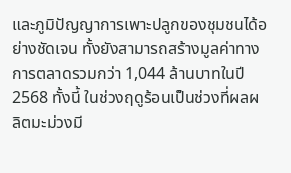และภูมิปัญญาการเพาะปลูกของชุมชนได้อย่างชัดเจน ทั้งยังสามารถสร้างมูลค่าทางการตลาดรวมกว่า 1,044 ล้านบาทในปี 2568 ทั้งนี้ ในช่วงฤดูร้อนเป็นช่วงที่ผลผลิตมะม่วงมี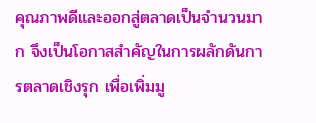คุณภาพดีและออกสู่ตลาดเป็นจำนวนมาก จึงเป็นโอกาสสำคัญในการผลักดันการตลาดเชิงรุก เพื่อเพิ่มมู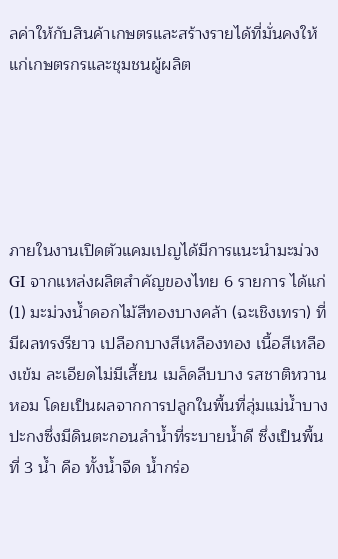ลค่าให้กับสินค้าเกษตรและสร้างรายได้ที่มั่นคงให้แก่เกษตรกรและชุมชนผู้ผลิต





ภายในงานเปิดตัวแคมเปญได้มีการแนะนำมะม่วง GI จากแหล่งผลิตสำคัญของไทย 6 รายการ ได้แก่ (1) มะม่วงน้ำดอกไม้สีทองบางคล้า (ฉะเชิงเทรา) ที่มีผลทรงรียาว เปลือกบางสีเหลืองทอง เนื้อสีเหลืองเข้ม ละเอียดไม่มีเสี้ยน เมล็ดลีบบาง รสชาติหวานหอม โดยเป็นผลจากการปลูกในพื้นที่ลุ่มแม่น้ำบางปะกงซึ่งมีดินตะกอนลำน้ำที่ระบายน้ำดี ซึ่งเป็นพื้นที่ 3 น้ำ คือ ทั้งน้ำจืด น้ำกร่อ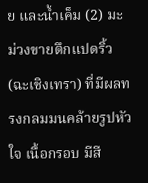ย และน้ำเค็ม (2) มะม่วงขายตึกแปดริ้ว (ฉะเชิงเทรา) ที่มีผลทรงกลมมนคล้ายรูปหัวใจ เนื้อกรอบ มีสี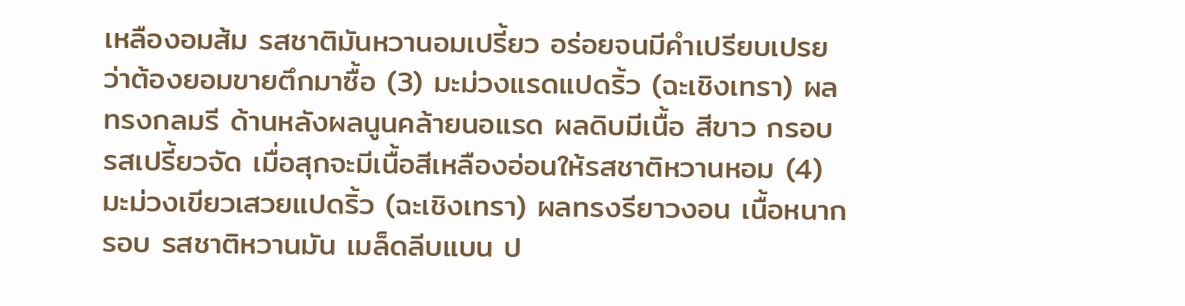เหลืองอมส้ม รสชาติมันหวานอมเปรี้ยว อร่อยจนมีคำเปรียบเปรยว่าต้องยอมขายตึกมาซื้อ (3) มะม่วงแรดแปดริ้ว (ฉะเชิงเทรา) ผลทรงกลมรี ด้านหลังผลนูนคล้ายนอแรด ผลดิบมีเนื้อ สีขาว กรอบ รสเปรี้ยวจัด เมื่อสุกจะมีเนื้อสีเหลืองอ่อนให้รสชาติหวานหอม (4) มะม่วงเขียวเสวยแปดริ้ว (ฉะเชิงเทรา) ผลทรงรียาวงอน เนื้อหนากรอบ รสชาติหวานมัน เมล็ดลีบแบน ป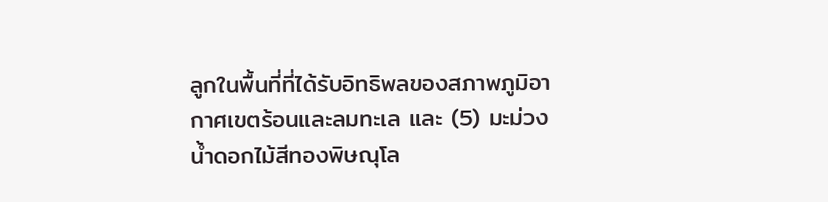ลูกในพื้นที่ที่ได้รับอิทธิพลของสภาพภูมิอากาศเขตร้อนและลมทะเล และ (5) มะม่วงน้ำดอกไม้สีทองพิษณุโล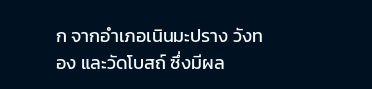ก จากอำเภอเนินมะปราง วังทอง และวัดโบสถ์ ซึ่งมีผล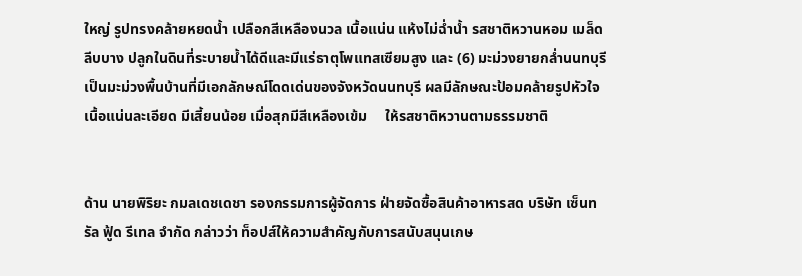ใหญ่ รูปทรงคล้ายหยดน้ำ เปลือกสีเหลืองนวล เนื้อแน่น แห้งไม่ฉ่ำน้ำ รสชาติหวานหอม เมล็ดลีบบาง ปลูกในดินที่ระบายน้ำได้ดีและมีแร่ธาตุโพแทสเซียมสูง และ (6) มะม่วงยายกล่ำนนทบุรี เป็นมะม่วงพื้นบ้านที่มีเอกลักษณ์โดดเด่นของจังหวัดนนทบุรี ผลมีลักษณะป้อมคล้ายรูปหัวใจ เนื้อแน่นละเอียด มีเสี้ยนน้อย เมื่อสุกมีสีเหลืองเข้ม     ให้รสชาติหวานตามธรรมชาติ


ด้าน นายพิริยะ กมลเดชเดชา รองกรรมการผู้จัดการ ฝ่ายจัดซื้อสินค้าอาหารสด บริษัท เซ็นทรัล ฟู้ด รีเทล จำกัด กล่าวว่า ท็อปส์ให้ความสำคัญกับการสนับสนุนเกษ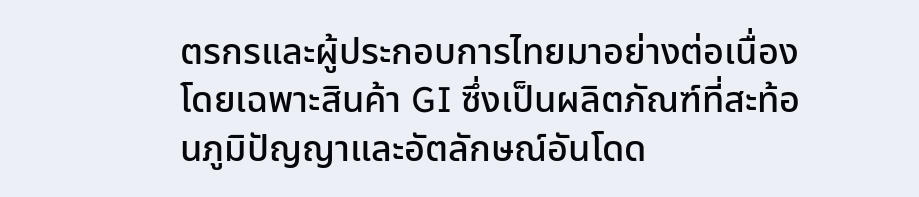ตรกรและผู้ประกอบการไทยมาอย่างต่อเนื่อง โดยเฉพาะสินค้า GI ซึ่งเป็นผลิตภัณฑ์ที่สะท้อนภูมิปัญญาและอัตลักษณ์อันโดด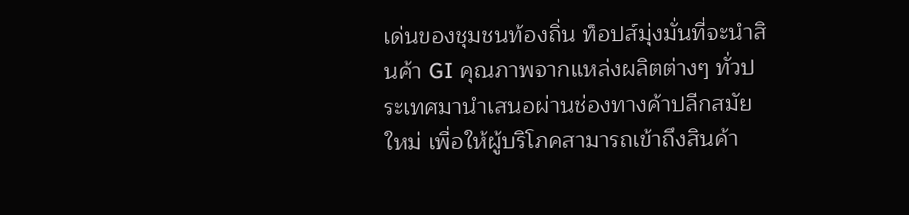เด่นของชุมชนท้องถิ่น ท็อปส์มุ่งมั่นที่จะนำสินค้า GI คุณภาพจากแหล่งผลิตต่างๆ ทั่วประเทศมานำเสนอผ่านช่องทางค้าปลีกสมัยใหม่ เพื่อให้ผู้บริโภคสามารถเข้าถึงสินค้า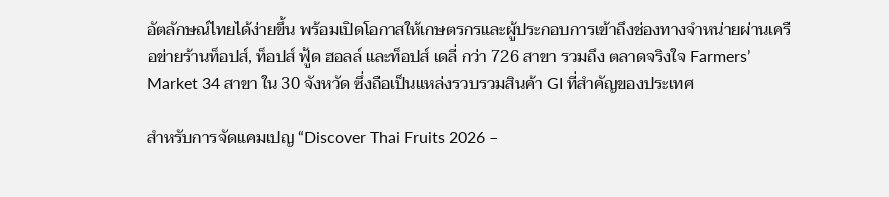อัตลักษณ์ไทยได้ง่ายขึ้น พร้อมเปิดโอกาสให้เกษตรกรและผู้ประกอบการเข้าถึงช่องทางจำหน่ายผ่านเครือข่ายร้านท็อปส์, ท็อปส์ ฟู้ด ฮอลล์ และท็อปส์ เดลี่ กว่า 726 สาขา รวมถึง ตลาดจริงใจ Farmers’ Market 34 สาขา ใน 30 จังหวัด ซึ่งถือเป็นแหล่งรวบรวมสินค้า GI ที่สำคัญของประเทศ

สำหรับการจัดแคมเปญ “Discover Thai Fruits 2026 –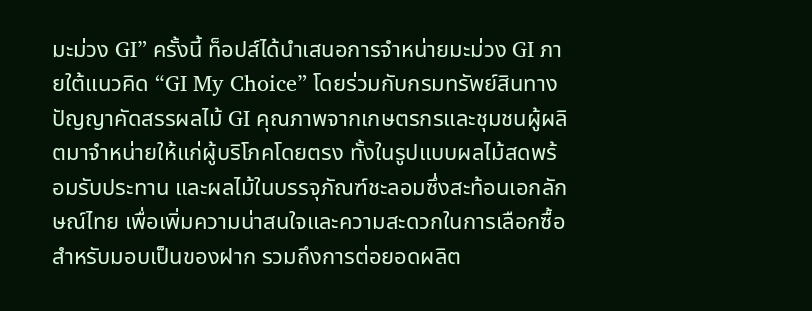มะม่วง GI” ครั้งนี้ ท็อปส์ได้นำเสนอการจำหน่ายมะม่วง GI ภายใต้แนวคิด “GI My Choice” โดยร่วมกับกรมทรัพย์สินทางปัญญาคัดสรรผลไม้ GI คุณภาพจากเกษตรกรและชุมชนผู้ผลิตมาจำหน่ายให้แก่ผู้บริโภคโดยตรง ทั้งในรูปแบบผลไม้สดพร้อมรับประทาน และผลไม้ในบรรจุภัณฑ์ชะลอมซึ่งสะท้อนเอกลักษณ์ไทย เพื่อเพิ่มความน่าสนใจและความสะดวกในการเลือกซื้อสำหรับมอบเป็นของฝาก รวมถึงการต่อยอดผลิต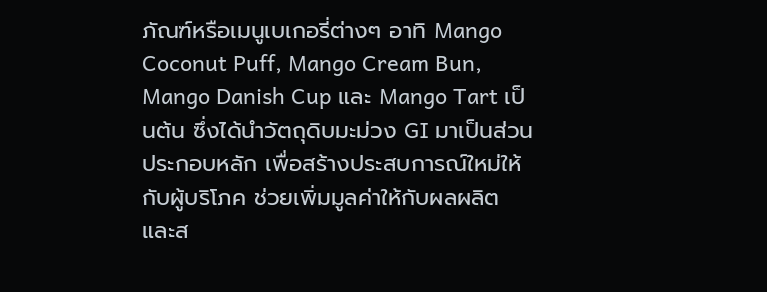ภัณฑ์หรือเมนูเบเกอรี่ต่างๆ อาทิ Mango Coconut Puff, Mango Cream Bun, Mango Danish Cup และ Mango Tart เป็นต้น ซึ่งได้นำวัตถุดิบมะม่วง GI มาเป็นส่วนประกอบหลัก เพื่อสร้างประสบการณ์ใหม่ให้กับผู้บริโภค ช่วยเพิ่มมูลค่าให้กับผลผลิต และส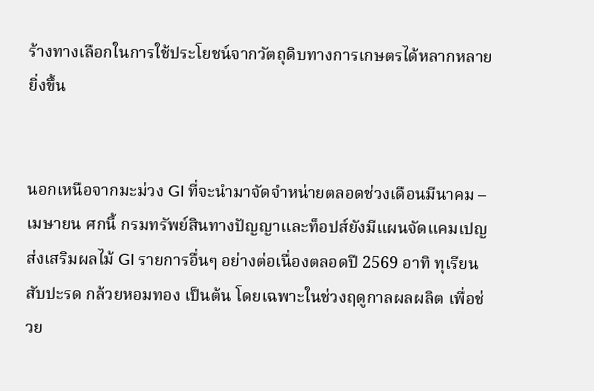ร้างทางเลือกในการใช้ประโยชน์จากวัตถุดิบทางการเกษตรได้หลากหลายยิ่งขึ้น


นอกเหนือจากมะม่วง GI ที่จะนำมาจัดจำหน่ายตลอดช่วงเดือนมีนาคม – เมษายน ศกนี้ กรมทรัพย์สินทางปัญญาและท็อปส์ยังมีแผนจัดแคมเปญส่งเสริมผลไม้ GI รายการอื่นๆ อย่างต่อเนื่องตลอดปี 2569 อาทิ ทุเรียน สับปะรด กล้วยหอมทอง เป็นต้น โดยเฉพาะในช่วงฤดูกาลผลผลิต เพื่อช่วย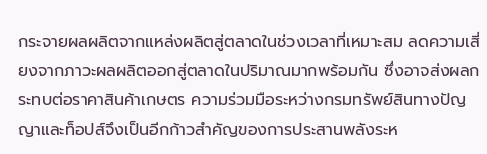กระจายผลผลิตจากแหล่งผลิตสู่ตลาดในช่วงเวลาที่เหมาะสม ลดความเสี่ยงจากภาวะผลผลิตออกสู่ตลาดในปริมาณมากพร้อมกัน ซึ่งอาจส่งผลกระทบต่อราคาสินค้าเกษตร ความร่วมมือระหว่างกรมทรัพย์สินทางปัญญาและท็อปส์จึงเป็นอีกก้าวสำคัญของการประสานพลังระห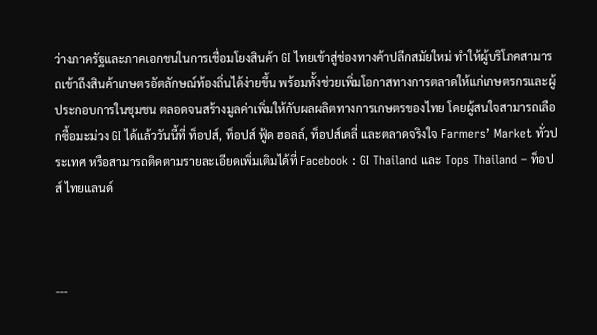ว่างภาครัฐและภาคเอกชนในการเชื่อมโยงสินค้า GI ไทยเข้าสู่ช่องทางค้าปลีกสมัยใหม่ ทำให้ผู้บริโภคสามารถเข้าถึงสินค้าเกษตรอัตลักษณ์ท้องถิ่นได้ง่ายขึ้น พร้อมทั้งช่วยเพิ่มโอกาสทางการตลาดให้แก่เกษตรกรและผู้ประกอบการในชุมชน ตลอดจนสร้างมูลค่าเพิ่มให้กับผลผลิตทางการเกษตรของไทย โดยผู้สนใจสามารถเลือกซื้อมะม่วง GI ได้แล้ววันนี้ที่ ท็อปส์, ท็อปส์ ฟู้ด ฮอลล์, ท็อปส์เดลี่ และตลาดจริงใจ Farmers’ Market ทั่วประเทศ หรือสามารถติดตามรายละเอียดเพิ่มเติมได้ที่ Facebook : GI Thailand และ Tops Thailand – ท็อปส์ ไทยแลนด์



---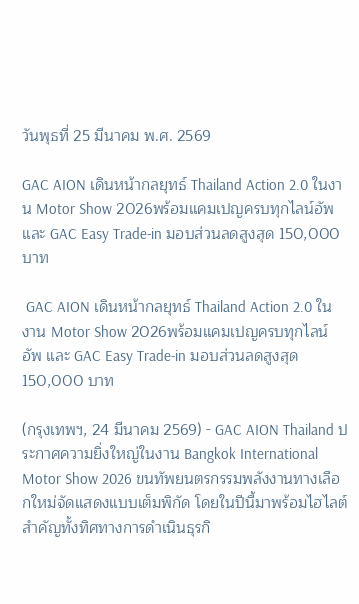วันพุธที่ 25 มีนาคม พ.ศ. 2569

GAC AION เดินหน้ากลยุทธ์ Thailand Action 2.0 ในงาน Motor Show 2026พร้อมแคมเปญครบทุกไลน์อัพ และ GAC Easy Trade-in มอบส่วนลดสูงสุด 150,000 บาท

 GAC AION เดินหน้ากลยุทธ์ Thailand Action 2.0 ในงาน Motor Show 2026พร้อมแคมเปญครบทุกไลน์อัพ และ GAC Easy Trade-in มอบส่วนลดสูงสุด 150,000 บาท

(กรุงเทพฯ, 24 มีนาคม 2569) - GAC AION Thailand ประกาศความยิ่งใหญ่ในงาน Bangkok International Motor Show 2026 ขนทัพยนตรกรรมพลังงานทางเลือกใหม่จัดแสดงแบบเต็มพิกัด โดยในปีนี้มาพร้อมไฮไลต์สำคัญทั้งทิศทางการดำเนินธุรกิ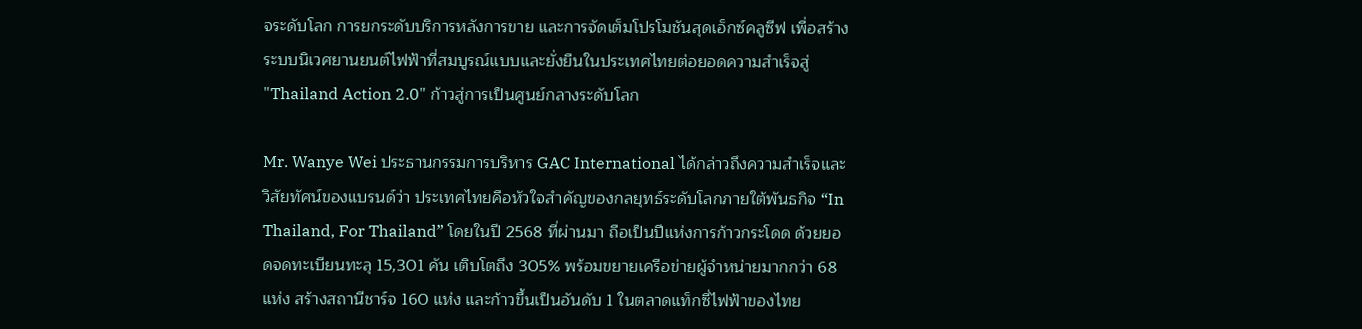จระดับโลก การยกระดับบริการหลังการขาย และการจัดเต็มโปรโมชันสุดเอ็กซ์คลูซีฟ เพื่อสร้างระบบนิเวศยานยนต์ไฟฟ้าที่สมบูรณ์แบบและยั่งยืนในประเทศไทยต่อยอดความสำเร็จสู่ "Thailand Action 2.0" ก้าวสู่การเป็นศูนย์กลางระดับโลก

Mr. Wanye Wei ประธานกรรมการบริหาร GAC International ได้กล่าวถึงความสำเร็จและวิสัยทัศน์ของแบรนด์ว่า ประเทศไทยคือหัวใจสำคัญของกลยุทธ์ระดับโลกภายใต้พันธกิจ “In Thailand, For Thailand” โดยในปี 2568 ที่ผ่านมา ถือเป็นปีแห่งการก้าวกระโดด ด้วยยอดจดทะเบียนทะลุ 15,301 คัน เติบโตถึง 305% พร้อมขยายเครือข่ายผู้จำหน่ายมากกว่า 68 แห่ง สร้างสถานีชาร์จ 160 แห่ง และก้าวขึ้นเป็นอันดับ 1 ในตลาดแท็กซี่ไฟฟ้าของไทย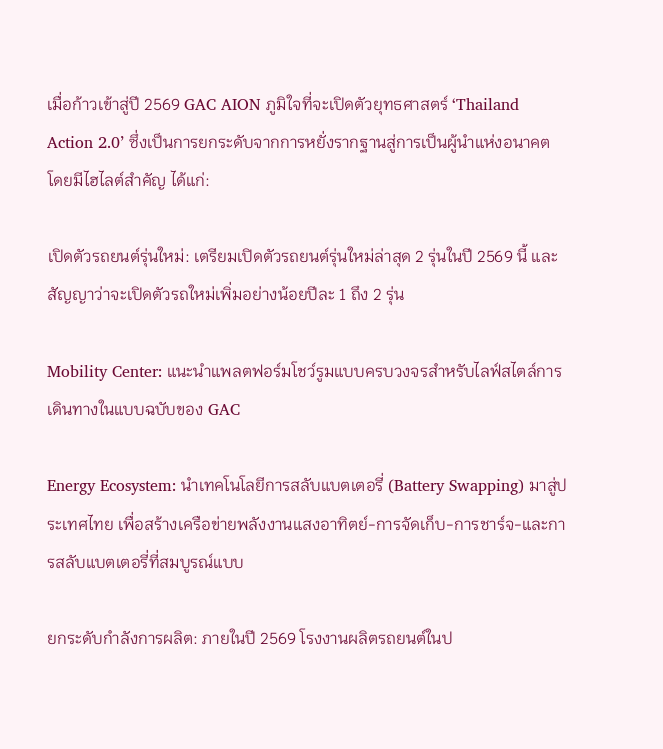เมื่อก้าวเข้าสู่ปี 2569 GAC AION ภูมิใจที่จะเปิดตัวยุทธศาสตร์ ‘Thailand Action 2.0’ ซึ่งเป็นการยกระดับจากการหยั่งรากฐานสู่การเป็นผู้นำแห่งอนาคต โดยมีไฮไลต์สำคัญ ได้แก่:

เปิดตัวรถยนต์รุ่นใหม่: เตรียมเปิดตัวรถยนต์รุ่นใหม่ล่าสุด 2 รุ่นในปี 2569 นี้ และสัญญาว่าจะเปิดตัวรถใหม่เพิ่มอย่างน้อยปีละ 1 ถึง 2 รุ่น

Mobility Center: แนะนำแพลตฟอร์มโชว์รูมแบบครบวงจรสำหรับไลฟ์สไตล์การเดินทางในแบบฉบับของ GAC

Energy Ecosystem: นำเทคโนโลยีการสลับแบตเตอรี่ (Battery Swapping) มาสู่ประเทศไทย เพื่อสร้างเครือข่ายพลังงานแสงอาทิตย์-การจัดเก็บ-การชาร์จ-และการสลับแบตเตอรี่ที่สมบูรณ์แบบ

ยกระดับกำลังการผลิต: ภายในปี 2569 โรงงานผลิตรถยนต์ในป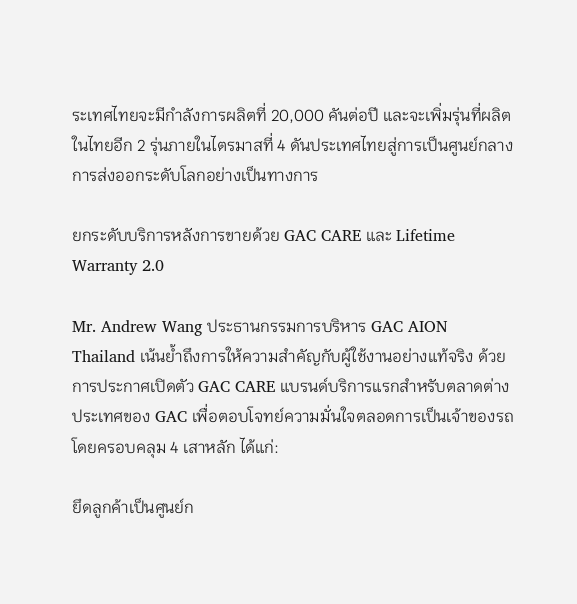ระเทศไทยจะมีกำลังการผลิตที่ 20,000 คันต่อปี และจะเพิ่มรุ่นที่ผลิตในไทยอีก 2 รุ่นภายในไตรมาสที่ 4 ดันประเทศไทยสู่การเป็นศูนย์กลางการส่งออกระดับโลกอย่างเป็นทางการ

ยกระดับบริการหลังการขายด้วย GAC CARE และ Lifetime Warranty 2.0

Mr. Andrew Wang ประธานกรรมการบริหาร GAC AION Thailand เน้นย้ำถึงการให้ความสำคัญกับผู้ใช้งานอย่างแท้จริง ด้วยการประกาศเปิดตัว GAC CARE แบรนด์บริการแรกสำหรับตลาดต่างประเทศของ GAC เพื่อตอบโจทย์ความมั่นใจตลอดการเป็นเจ้าของรถ โดยครอบคลุม 4 เสาหลัก ได้แก่:

ยึดลูกค้าเป็นศูนย์ก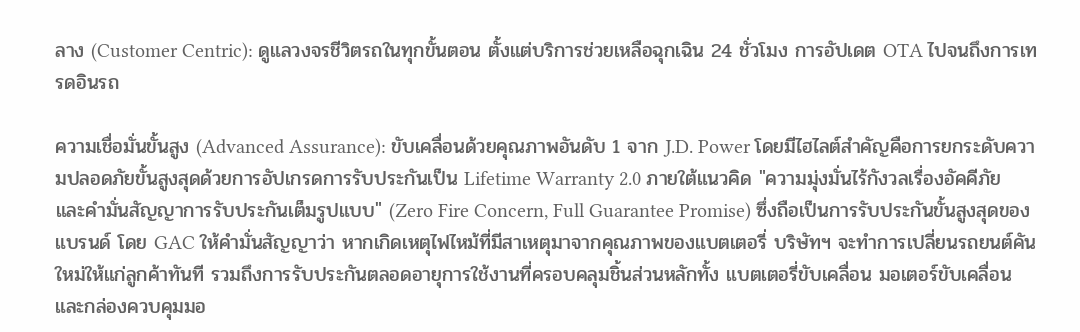ลาง (Customer Centric): ดูแลวงจรชีวิตรถในทุกขั้นตอน ตั้งแต่บริการช่วยเหลือฉุกเฉิน 24 ชั่วโมง การอัปเดต OTA ไปจนถึงการเทรดอินรถ

ความเชื่อมั่นขั้นสูง (Advanced Assurance): ขับเคลื่อนด้วยคุณภาพอันดับ 1 จาก J.D. Power โดยมีไฮไลต์สำคัญคือการยกระดับความปลอดภัยขั้นสูงสุดด้วยการอัปเกรดการรับประกันเป็น Lifetime Warranty 2.0 ภายใต้แนวคิด "ความมุ่งมั่นไร้กังวลเรื่องอัคคีภัย และคำมั่นสัญญาการรับประกันเต็มรูปแบบ" (Zero Fire Concern, Full Guarantee Promise) ซึ่งถือเป็นการรับประกันขั้นสูงสุดของแบรนด์ โดย GAC ให้คำมั่นสัญญาว่า หากเกิดเหตุไฟไหม้ที่มีสาเหตุมาจากคุณภาพของแบตเตอรี่ บริษัทฯ จะทำการเปลี่ยนรถยนต์คันใหม่ให้แก่ลูกค้าทันที รวมถึงการรับประกันตลอดอายุการใช้งานที่ครอบคลุมชิ้นส่วนหลักทั้ง แบตเตอรี่ขับเคลื่อน มอเตอร์ขับเคลื่อน และกล่องควบคุมมอ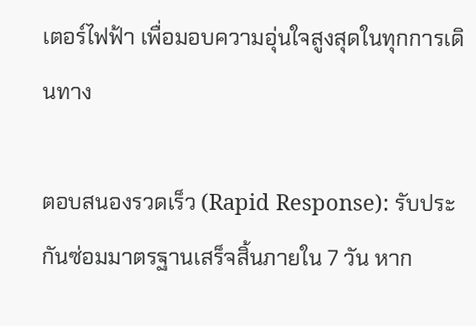เตอร์ไฟฟ้า เพื่อมอบความอุ่นใจสูงสุดในทุกการเดินทาง

ตอบสนองรวดเร็ว (Rapid Response): รับประกันซ่อมมาตรฐานเสร็จสิ้นภายใน 7 วัน หาก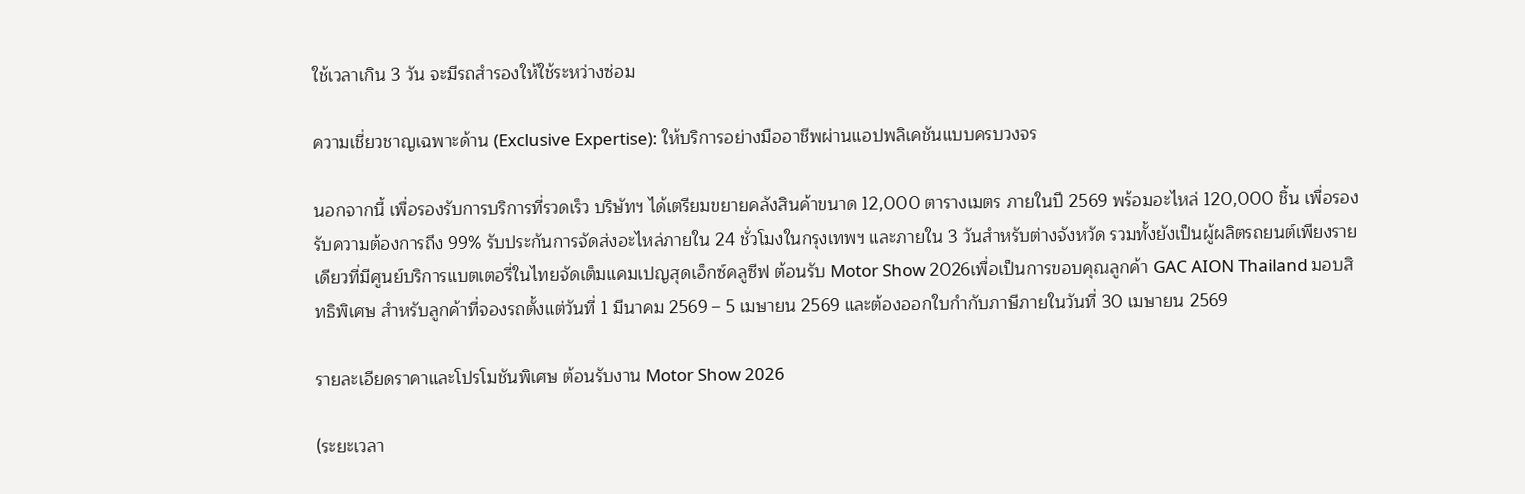ใช้เวลาเกิน 3 วัน จะมีรถสำรองให้ใช้ระหว่างซ่อม

ความเชี่ยวชาญเฉพาะด้าน (Exclusive Expertise): ให้บริการอย่างมืออาชีพผ่านแอปพลิเคชันแบบครบวงจร

นอกจากนี้ เพื่อรองรับการบริการที่รวดเร็ว บริษัทฯ ได้เตรียมขยายคลังสินค้าขนาด 12,000 ตารางเมตร ภายในปี 2569 พร้อมอะไหล่ 120,000 ชิ้น เพื่อรองรับความต้องการถึง 99% รับประกันการจัดส่งอะไหล่ภายใน 24 ชั่วโมงในกรุงเทพฯ และภายใน 3 วันสำหรับต่างจังหวัด รวมทั้งยังเป็นผู้ผลิตรถยนต์เพียงรายเดียวที่มีศูนย์บริการแบตเตอรี่ในไทยจัดเต็มแคมเปญสุดเอ็กซ์คลูซีฟ ต้อนรับ Motor Show 2026เพื่อเป็นการขอบคุณลูกค้า GAC AION Thailand มอบสิทธิพิเศษ สำหรับลูกค้าที่จองรถตั้งแต่วันที่ 1 มีนาคม 2569 – 5 เมษายน 2569 และต้องออกใบกำกับภาษีภายในวันที่ 30 เมษายน 2569

รายละเอียดราคาและโปรโมชันพิเศษ ต้อนรับงาน Motor Show 2026

(ระยะเวลา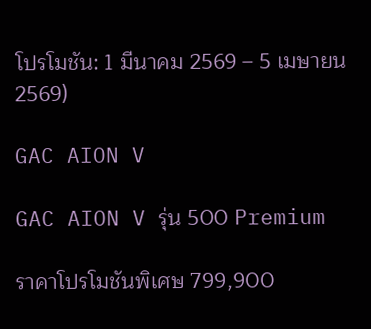โปรโมชัน: 1 มีนาคม 2569 – 5 เมษายน 2569)

GAC AION V

GAC AION V รุ่น 500 Premium

ราคาโปรโมชันพิเศษ 799,900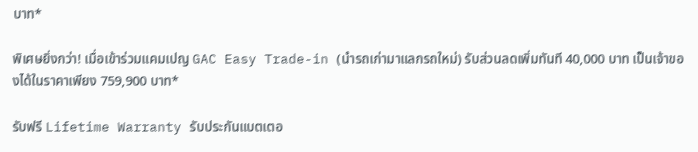บาท*

พิเศษยิ่งกว่า! เมื่อเข้าร่วมแคมเปญ GAC Easy Trade-in (นำรถเก่ามาแลกรถใหม่) รับส่วนลดเพิ่มทันที 40,000 บาท เป็นเจ้าของได้ในราคาเพียง 759,900 บาท*

รับฟรี Lifetime Warranty รับประกันแบตเตอ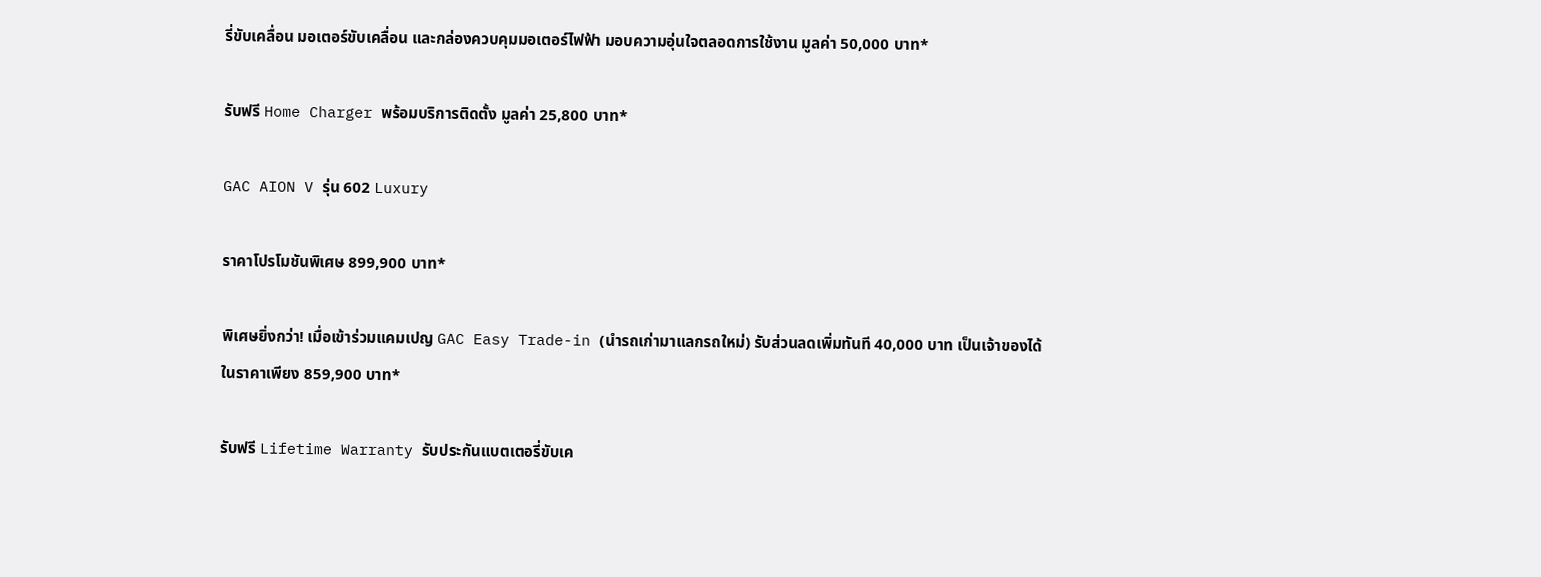รี่ขับเคลื่อน มอเตอร์ขับเคลื่อน และกล่องควบคุมมอเตอร์ไฟฟ้า มอบความอุ่นใจตลอดการใช้งาน มูลค่า 50,000 บาท*

รับฟรี Home Charger พร้อมบริการติดตั้ง มูลค่า 25,800 บาท*

GAC AION V รุ่น 602 Luxury

ราคาโปรโมชันพิเศษ 899,900 บาท*

พิเศษยิ่งกว่า! เมื่อเข้าร่วมแคมเปญ GAC Easy Trade-in (นำรถเก่ามาแลกรถใหม่) รับส่วนลดเพิ่มทันที 40,000 บาท เป็นเจ้าของได้ในราคาเพียง 859,900 บาท*

รับฟรี Lifetime Warranty รับประกันแบตเตอรี่ขับเค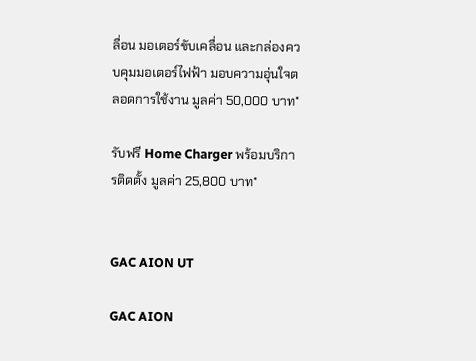ลื่อน มอเตอร์ขับเคลื่อน และกล่องควบคุมมอเตอร์ไฟฟ้า มอบความอุ่นใจตลอดการใช้งาน มูลค่า 50,000 บาท*

รับฟรี Home Charger พร้อมบริการติดตั้ง มูลค่า 25,800 บาท*


GAC AION UT

GAC AION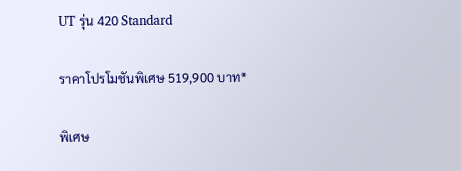UT รุ่น 420 Standard

ราคาโปรโมชันพิเศษ 519,900 บาท*

พิเศษ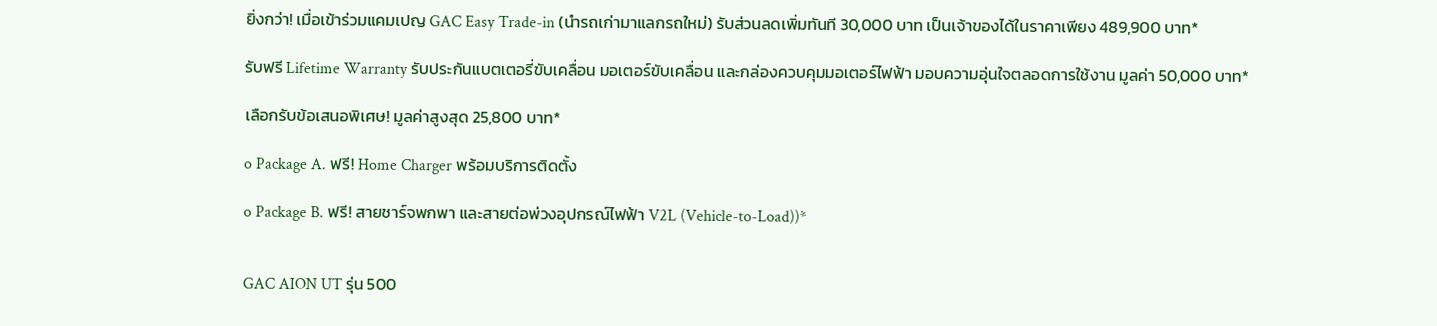ยิ่งกว่า! เมื่อเข้าร่วมแคมเปญ GAC Easy Trade-in (นำรถเก่ามาแลกรถใหม่) รับส่วนลดเพิ่มทันที 30,000 บาท เป็นเจ้าของได้ในราคาเพียง 489,900 บาท*

รับฟรี Lifetime Warranty รับประกันแบตเตอรี่ขับเคลื่อน มอเตอร์ขับเคลื่อน และกล่องควบคุมมอเตอร์ไฟฟ้า มอบความอุ่นใจตลอดการใช้งาน มูลค่า 50,000 บาท*

เลือกรับข้อเสนอพิเศษ! มูลค่าสูงสุด 25,800 บาท*

o Package A. ฟรี! Home Charger พร้อมบริการติดตั้ง

o Package B. ฟรี! สายชาร์จพกพา และสายต่อพ่วงอุปกรณ์ไฟฟ้า V2L (Vehicle-to-Load))*


GAC AION UT รุ่น 500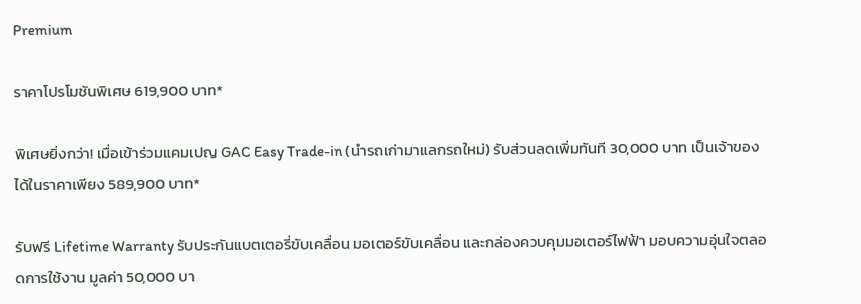Premium

ราคาโปรโมชันพิเศษ 619,900 บาท*

พิเศษยิ่งกว่า! เมื่อเข้าร่วมแคมเปญ GAC Easy Trade-in (นำรถเก่ามาแลกรถใหม่) รับส่วนลดเพิ่มทันที 30,000 บาท เป็นเจ้าของได้ในราคาเพียง 589,900 บาท*

รับฟรี Lifetime Warranty รับประกันแบตเตอรี่ขับเคลื่อน มอเตอร์ขับเคลื่อน และกล่องควบคุมมอเตอร์ไฟฟ้า มอบความอุ่นใจตลอดการใช้งาน มูลค่า 50,000 บา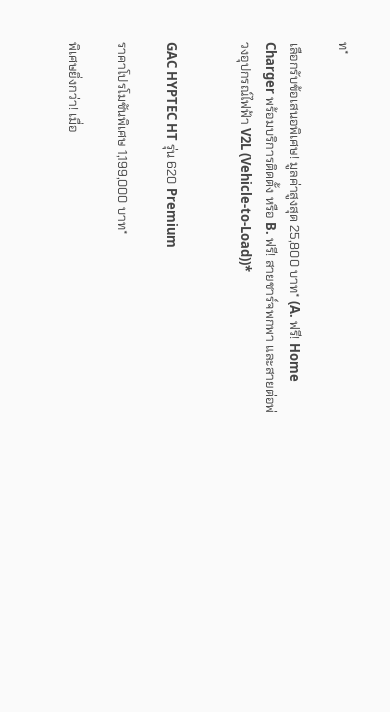ท*

เลือกรับข้อเสนอพิเศษ! มูลค่าสูงสุด 25,800 บาท* (A. ฟรี! Home Charger พร้อมบริการติดตั้ง หรือ B. ฟรี! สายชาร์จพกพา และสายต่อพ่วงอุปกรณ์ไฟฟ้า V2L (Vehicle-to-Load))*


GAC HYPTEC HT รุ่น 620 Premium

ราคาโปรโมชันพิเศษ 1,199,000 บาท*

พิเศษยิ่งกว่า! เมื่อ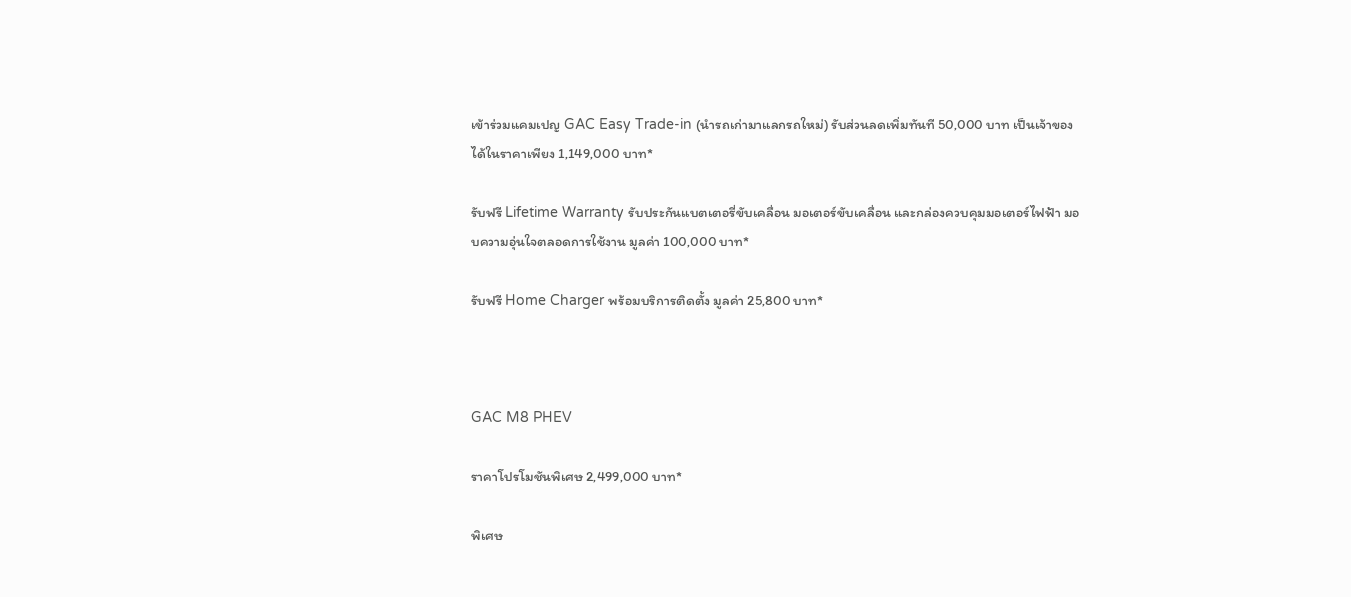เข้าร่วมแคมเปญ GAC Easy Trade-in (นำรถเก่ามาแลกรถใหม่) รับส่วนลดเพิ่มทันที 50,000 บาท เป็นเจ้าของได้ในราคาเพียง 1,149,000 บาท*

รับฟรี Lifetime Warranty รับประกันแบตเตอรี่ขับเคลื่อน มอเตอร์ขับเคลื่อน และกล่องควบคุมมอเตอร์ไฟฟ้า มอบความอุ่นใจตลอดการใช้งาน มูลค่า 100,000 บาท*

รับฟรี Home Charger พร้อมบริการติดตั้ง มูลค่า 25,800 บาท*



GAC M8 PHEV

ราคาโปรโมชันพิเศษ 2,499,000 บาท*

พิเศษ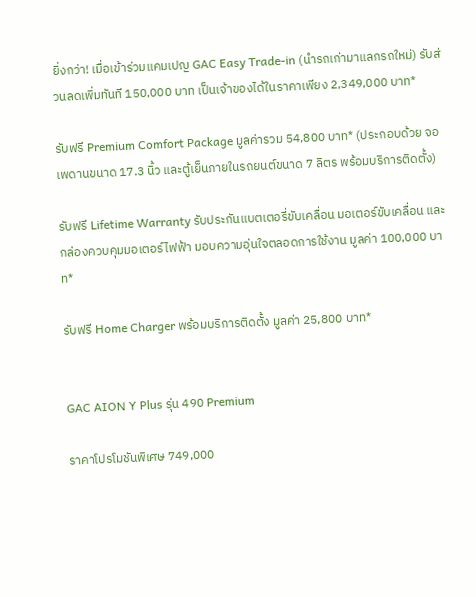ยิ่งกว่า! เมื่อเข้าร่วมแคมเปญ GAC Easy Trade-in (นำรถเก่ามาแลกรถใหม่) รับส่วนลดเพิ่มทันที 150,000 บาท เป็นเจ้าของได้ในราคาเพียง 2,349,000 บาท*

รับฟรี Premium Comfort Package มูลค่ารวม 54,800 บาท* (ประกอบด้วย จอเพดานขนาด 17.3 นิ้ว และตู้เย็นภายในรถยนต์ขนาด 7 ลิตร พร้อมบริการติดตั้ง)

รับฟรี Lifetime Warranty รับประกันแบตเตอรี่ขับเคลื่อน มอเตอร์ขับเคลื่อน และกล่องควบคุมมอเตอร์ไฟฟ้า มอบความอุ่นใจตลอดการใช้งาน มูลค่า 100,000 บาท*

รับฟรี Home Charger พร้อมบริการติดตั้ง มูลค่า 25,800 บาท*


GAC AION Y Plus รุ่น 490 Premium

ราคาโปรโมชันพิเศษ 749,000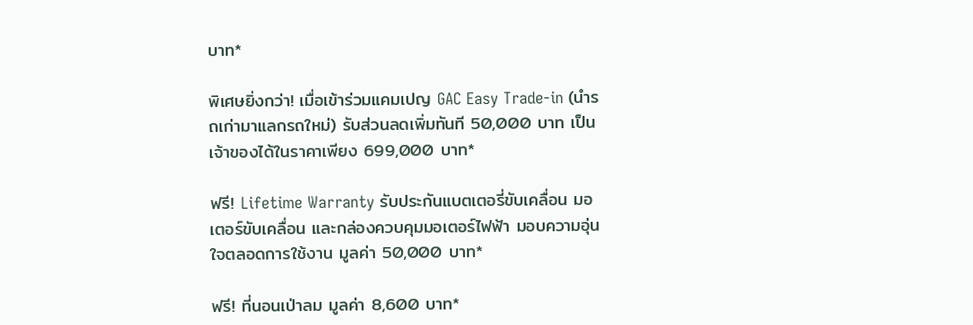บาท*

พิเศษยิ่งกว่า! เมื่อเข้าร่วมแคมเปญ GAC Easy Trade-in (นำรถเก่ามาแลกรถใหม่) รับส่วนลดเพิ่มทันที 50,000 บาท เป็นเจ้าของได้ในราคาเพียง 699,000 บาท*

ฟรี! Lifetime Warranty รับประกันแบตเตอรี่ขับเคลื่อน มอเตอร์ขับเคลื่อน และกล่องควบคุมมอเตอร์ไฟฟ้า มอบความอุ่นใจตลอดการใช้งาน มูลค่า 50,000 บาท*

ฟรี! ที่นอนเป่าลม มูลค่า 8,600 บาท*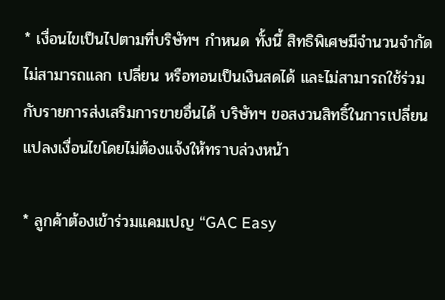* เงื่อนไขเป็นไปตามที่บริษัทฯ กำหนด ทั้งนี้ สิทธิพิเศษมีจำนวนจำกัด ไม่สามารถแลก เปลี่ยน หรือทอนเป็นเงินสดได้ และไม่สามารถใช้ร่วมกับรายการส่งเสริมการขายอื่นได้ บริษัทฯ ขอสงวนสิทธิ์ในการเปลี่ยนแปลงเงื่อนไขโดยไม่ต้องแจ้งให้ทราบล่วงหน้า

* ลูกค้าต้องเข้าร่วมแคมเปญ “GAC Easy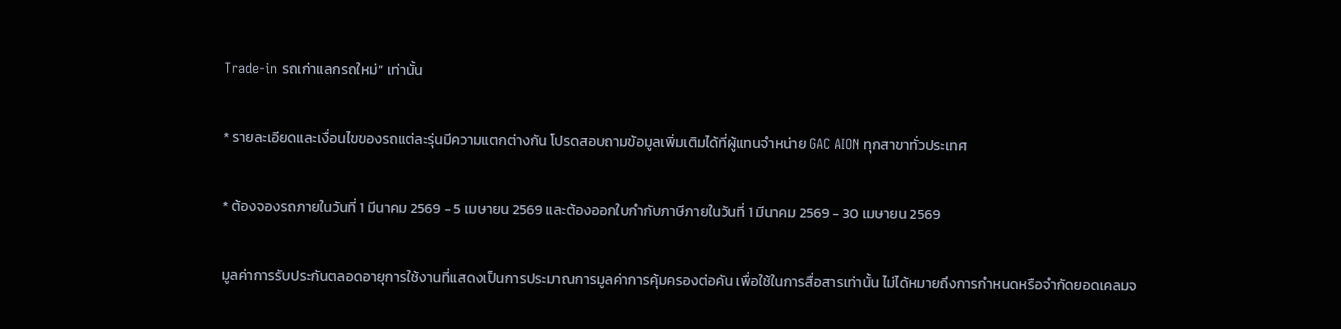Trade-in รถเก่าแลกรถใหม่” เท่านั้น

* รายละเอียดและเงื่อนไขของรถแต่ละรุ่นมีความแตกต่างกัน โปรดสอบถามข้อมูลเพิ่มเติมได้ที่ผู้แทนจำหน่าย GAC AION ทุกสาขาทั่วประเทศ

* ต้องจองรถภายในวันที่ 1 มีนาคม 2569 - 5 เมษายน 2569 และต้องออกใบกำกับภาษีภายในวันที่ 1 มีนาคม 2569 - 30 เมษายน 2569

มูลค่าการรับประกันตลอดอายุการใช้งานที่แสดงเป็นการประมาณการมูลค่าการคุ้มครองต่อคัน เพื่อใช้ในการสื่อสารเท่านั้น ไม่ได้หมายถึงการกำหนดหรือจำกัดยอดเคลมจ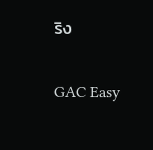ริง


GAC Easy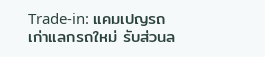Trade-in: แคมเปญรถเก่าแลกรถใหม่ รับส่วนล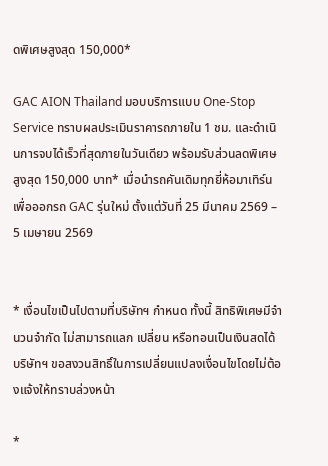ดพิเศษสูงสุด 150,000*

GAC AION Thailand มอบบริการแบบ One-Stop Service ทราบผลประเมินราคารถภายใน 1 ชม. และดำเนินการจบได้เร็วที่สุดภายในวันเดียว พร้อมรับส่วนลดพิเศษสูงสุด 150,000 บาท* เมื่อนำรถคันเดิมทุกยี่ห้อมาเทิร์นเพื่อออกรถ GAC รุ่นใหม่ ตั้งแต่วันที่ 25 มีนาคม 2569 – 5 เมษายน 2569


* เงื่อนไขเป็นไปตามที่บริษัทฯ กำหนด ทั้งนี้ สิทธิพิเศษมีจำนวนจำกัด ไม่สามารถแลก เปลี่ยน หรือทอนเป็นเงินสดได้ บริษัทฯ ขอสงวนสิทธิ์ในการเปลี่ยนแปลงเงื่อนไขโดยไม่ต้องแจ้งให้ทราบล่วงหน้า

*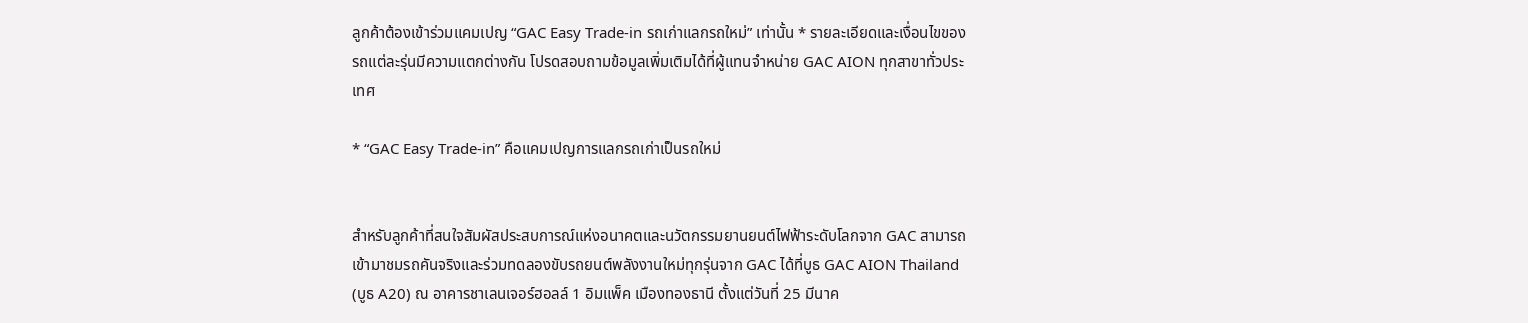ลูกค้าต้องเข้าร่วมแคมเปญ “GAC Easy Trade-in รถเก่าแลกรถใหม่” เท่านั้น * รายละเอียดและเงื่อนไขของรถแต่ละรุ่นมีความแตกต่างกัน โปรดสอบถามข้อมูลเพิ่มเติมได้ที่ผู้แทนจำหน่าย GAC AION ทุกสาขาทั่วประเทศ

* “GAC Easy Trade-in” คือแคมเปญการแลกรถเก่าเป็นรถใหม่


สำหรับลูกค้าที่สนใจสัมผัสประสบการณ์แห่งอนาคตและนวัตกรรมยานยนต์ไฟฟ้าระดับโลกจาก GAC สามารถเข้ามาชมรถคันจริงและร่วมทดลองขับรถยนต์พลังงานใหม่ทุกรุ่นจาก GAC ได้ที่บูธ GAC AION Thailand (บูธ A20) ณ อาคารชาเลนเจอร์ฮอลล์ 1 อิมแพ็ค เมืองทองธานี ตั้งแต่วันที่ 25 มีนาค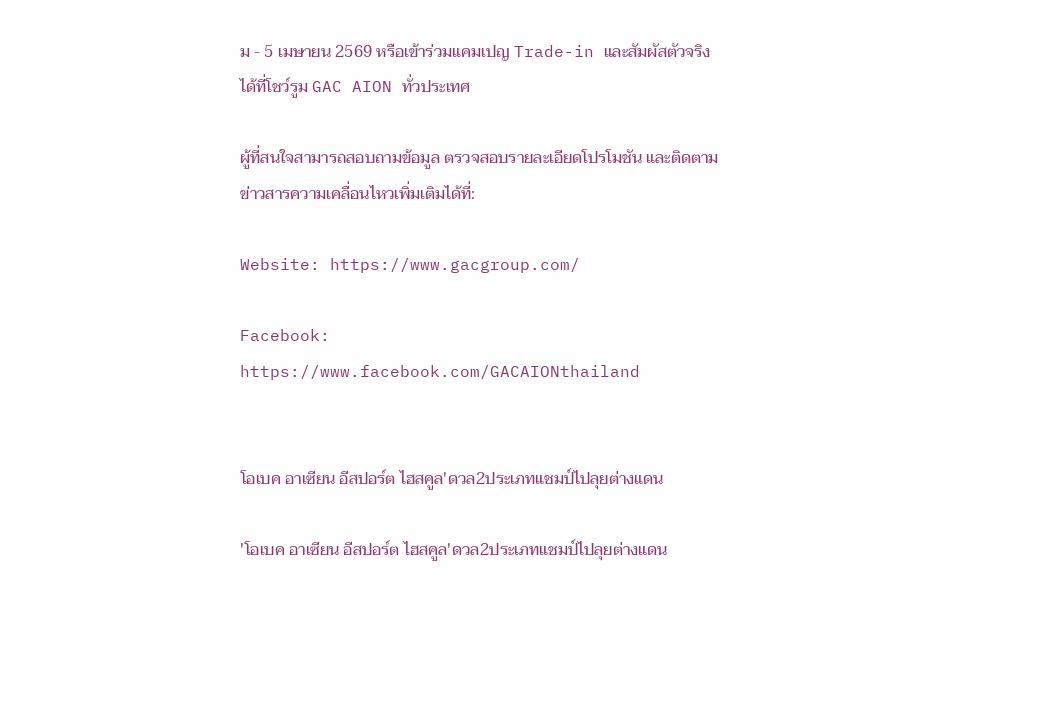ม - 5 เมษายน 2569 หรือเข้าร่วมแคมเปญ Trade-in และสัมผัสตัวจริงได้ที่โชว์รูม GAC AION ทั่วประเทศ

ผู้ที่สนใจสามารถสอบถามข้อมูล ตรวจสอบรายละเอียดโปรโมชัน และติดตามข่าวสารความเคลื่อนไหวเพิ่มเติมได้ที่:

Website: https://www.gacgroup.com/

Facebook: https://www.facebook.com/GACAIONthailand


โอเบค อาเซียน อีสปอร์ต ไฮสคูล'ดวล2ประเภทแชมป์ไปลุยต่างแดน

'โอเบค อาเซียน อีสปอร์ต ไฮสคูล'ดวล2ประเภทแชมป์ไปลุยต่างแดน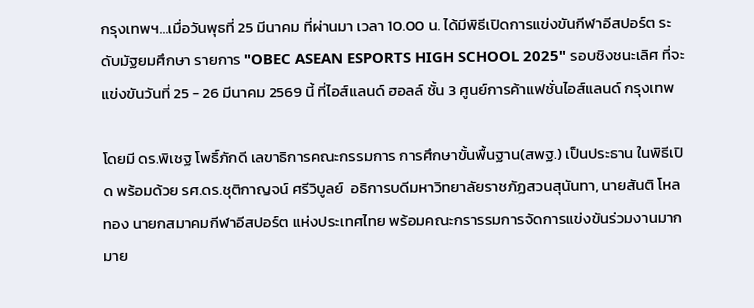กรุงเทพฯ...เมื่อวันพุธที่ 25 มีนาคม ที่ผ่านมา เวลา 10.00 น. ได้มีพิธีเปิดการแข่งขันกีฬาอีสปอร์ต ระดับมัฐยมศึกษา รายการ "OBEC ASEAN ESPORTS HIGH SCHOOL 2025" รอบชิงชนะเลิศ ที่จะแข่งขันวันที่ 25 - 26 มีนาคม 2569 นี้ ที่ไอส์แลนด์ ฮอลล์ ชั้น 3 ศูนย์การค้าแฟชั่นไอส์แลนด์ กรุงเทพ

โดยมี ดร.พิเชฐ โพธิ์ภักดี เลขาธิการคณะกรรมการ การศึกษาขั้นพื้นฐาน(สพฐ.) เป็นประธาน ในพิธีเปิด พร้อมด้วย รศ.ดร.ชุติกาญจน์ ศรีวิบูลย์  อธิการบดีมหาวิทยาลัยราชภัฏสวนสุนันทา, นายสันติ โหลทอง นายกสมาคมกีฬาอีสปอร์ต แห่งประเทศไทย พร้อมคณะกรารรมการจัดการแข่งขันร่วมงานมากมาย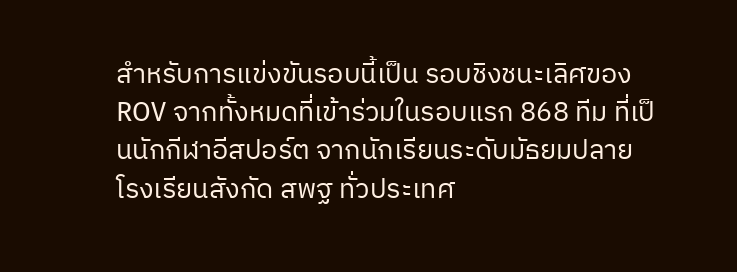สำหรับการแข่งขันรอบนี้เป็น รอบชิงชนะเลิศของ ROV จากทั้งหมดที่เข้าร่วมในรอบแรก 868 ทีม ที่เป็นนักกีฬาอีสปอร์ต จากนักเรียนระดับมัธยมปลาย โรงเรียนสังกัด สพฐ ทั่วประเทศ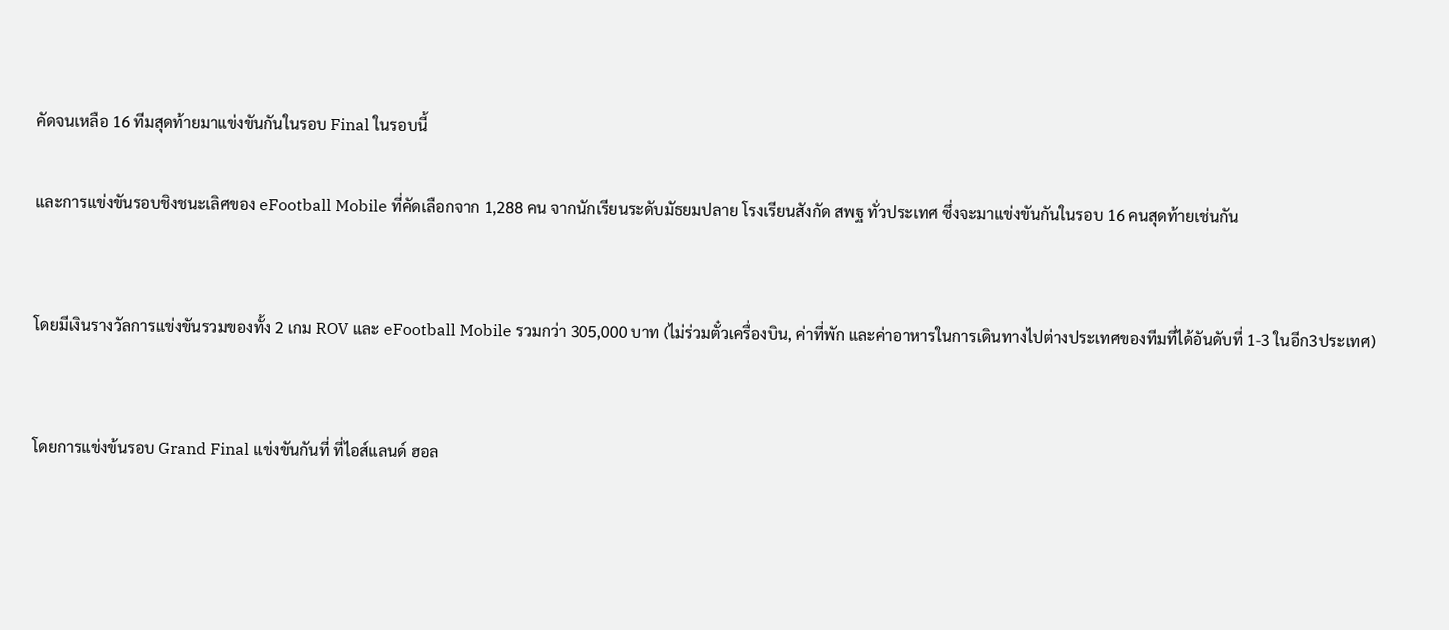คัดจนเหลือ 16 ทีมสุดท้ายมาแข่งขันกันในรอบ Final ในรอบนี้

และการแข่งขันรอบชิงชนะเลิศของ eFootball Mobile ที่คัดเลือกจาก 1,288 คน จากนักเรียนระดับมัธยมปลาย โรงเรียนสังกัด สพฐ ทั่วประเทศ ซึ่งจะมาแข่งขันกันในรอบ 16 คนสุดท้ายเช่นกัน


โดยมีเงินรางวัลการแข่งขันรวมของทั้ง 2 เกม ROV และ eFootball Mobile รวมกว่า 305,000 บาท (ไม่ร่วมตั๋วเครื่องบิน, ค่าที่พัก และค่าอาหารในการเดินทางไปต่างประเทศของทีมที่ได้อันดับที่ 1-3 ในอีก3ประเทศ)


โดยการแข่งข้นรอบ Grand Final แข่งขันกันที่ ที่ไอส์แลนด์ ฮอล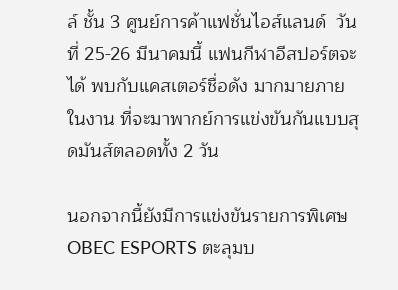ล์ ชั้น 3 ศูนย์การค้าแฟชั่นไอส์แลนด์  วันที่ 25-26 มีนาคมนี้ แฟนกีฬาอีสปอร์ตจะได้ พบกับแคสเตอร์ชื่อดัง มากมายภายในงาน ที่จะมาพากย์การแข่งขันกันแบบสุดมันส์ตลอดทั้ง 2 วัน

นอกจากนี้ยังมีการแข่งขันรายการพิเศษ OBEC ESPORTS ตะลุมบ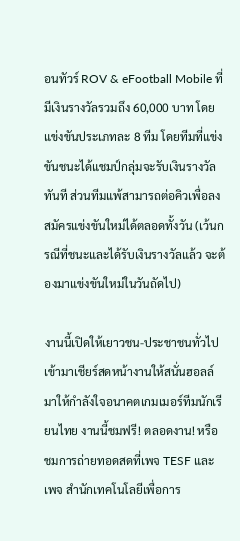อนทัวร์ ROV & eFootball Mobile ที่มีเงินรางวัลรวมถึง 60,000 บาท โดยแข่งขันประเภทละ 8 ทีม โดยทีมที่แข่งขันชนะได้แชมป์กลุ่มจะรับเงินรางวัลทันที ส่วนทีมแพ้สามารถต่อคิวเพื่อลงสมัครแข่งขันใหม่ได้ตลอดทั้งวัน (เว้นกรณีที่ชนะและได้รับเงินรางวัลแล้ว จะต้องมาแข่งขันใหม่ในวันถัดไป)

งานนี้เปิดให้เยาวชน-ประชาชนทั่วไปเข้ามาเชียร์สดหน้างานให้สนั่นฮอลล์ มาให้กำลังใจอนาคตเกมเมอร์ทีมนักเรียนไทย งานนี้ชมฟรี! ตลอดงาน! หรือชมการถ่ายทอดสดที่เพจ TESF และเพจ สำนักเทคโนโลยีเพื่อการ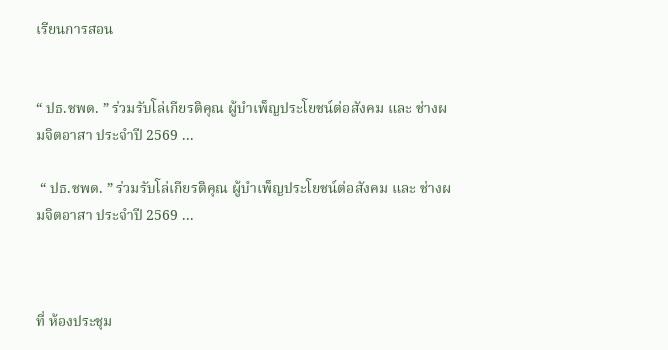เรียนการสอน


“ ปธ.ชพด. ” ร่วมรับโล่เกียรติคุณ ผู้บำเพ็ญประโยชน์ต่อสังคม และ ช่างผมจิตอาสา ประจำปี 2569 ...

 “ ปธ.ชพด. ” ร่วมรับโล่เกียรติคุณ ผู้บำเพ็ญประโยชน์ต่อสังคม และ ช่างผมจิตอาสา ประจำปี 2569 ...



ที่ ห้องประชุม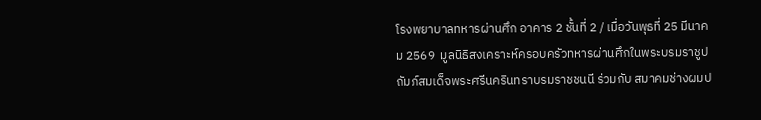โรงพยาบาลทหารผ่านศึก อาคาร 2 ชั้นที่ 2 / เมื่อวันพุธที่ 25 มีนาคม 2569  มูลนิธิสงเคราะห์ครอบครัวทหารผ่านศึกในพระบรมราชูปถัมภ์สมเด็จพระศรีนครินทราบรมราชชนนี ร่วมกับ สมาคมช่างผมป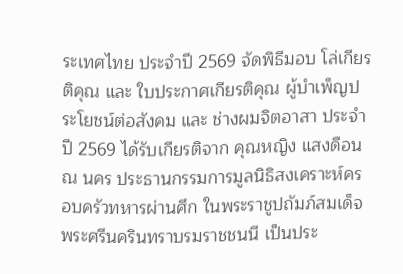ระเทศไทย ประจำปี 2569 จัดพิธีมอบ โล่เกียรติคุณ และ ใบประกาศเกียรติคุณ ผู้บำเพ็ญประโยชน์ต่อสังคม และ ช่างผมจิตอาสา ประจำปี 2569 ได้รับเกียรติจาก คุณหญิง แสงดือน ณ นคร ประธานกรรมการมูลนิธิสงเคราะห์ครอบครัวทหารผ่านศึก ในพระราชูปถัมภ์สมเด็จพระศรีนครินทราบรมราชชนนี เป็นประ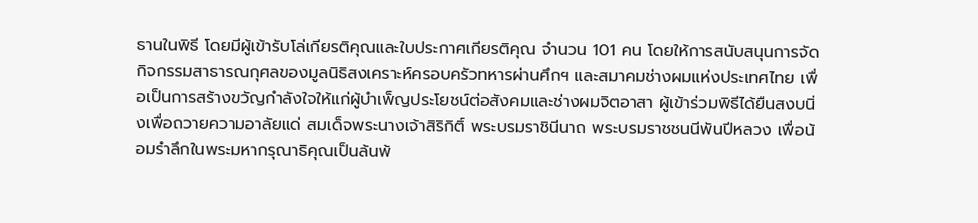ธานในพิธี โดยมีผู้เข้ารับโล่เกียรติคุณและใบประกาศเกียรติคุณ จำนวน 101 คน โดยให้การสนับสนุนการจัดกิจกรรมสาธารณกุศลของมูลนิธิสงเคราะห์ครอบครัวทหารผ่านศึกฯ และสมาคมช่างผมแห่งประเทศไทย เพื่อเป็นการสร้างขวัญกำลังใจให้แก่ผู้บำเพ็ญประโยชน์ต่อสังคมและช่างผมจิตอาสา ผู้เข้าร่วมพิธีได้ยืนสงบนิ่งเพื่อถวายความอาลัยแด่ สมเด็จพระนางเจ้าสิริกิติ์ พระบรมราชินีนาถ พระบรมราชชนนีพันปีหลวง เพื่อน้อมรำลึกในพระมหากรุณาธิคุณเป็นล้นพ้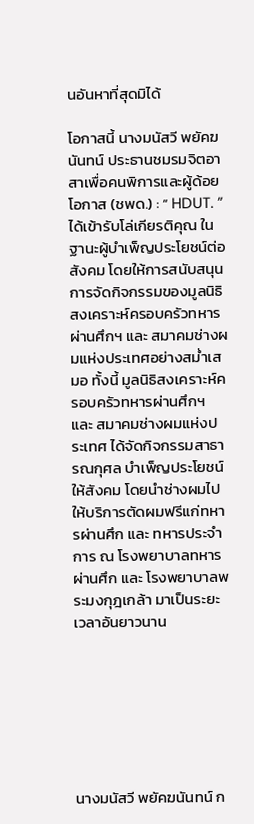นอันหาที่สุดมิได้

โอกาสนี้ นางมนัสวี พยัคฆนันทน์ ประธานชมรมจิตอาสาเพื่อคนพิการและผู้ด้อยโอกาส (ชพด.) : “ HDUT. ” ได้เข้ารับโล่เกียรติคุณ ในฐานะผู้บำเพ็ญประโยชน์ต่อสังคม โดยให้การสนับสนุนการจัดกิจกรรมของมูลนิธิสงเคราะห์ครอบครัวทหารผ่านศึกฯ และ สมาคมช่างผมแห่งประเทศอย่างสม่ำเสมอ ทั้งนี้ มูลนิธิสงเคราะห์ครอบครัวทหารผ่านศึกฯ และ สมาคมช่างผมแห่งประเทศ ได้จัดกิจกรรมสาธารณกุศล บำเพ็ญประโยชน์ให้สังคม โดยนำช่างผมไปให้บริการตัดผมฟรีแก่ทหารผ่านศึก และ ทหารประจำการ ณ โรงพยาบาลทหารผ่านศึก และ โรงพยาบาลพระมงกุฎเกล้า มาเป็นระยะเวลาอันยาวนาน







นางมนัสวี พยัคฆนันทน์ ก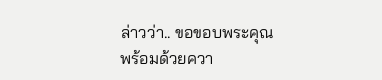ล่าวว่า.. ขอขอบพระคุณ  พร้อมด้วยควา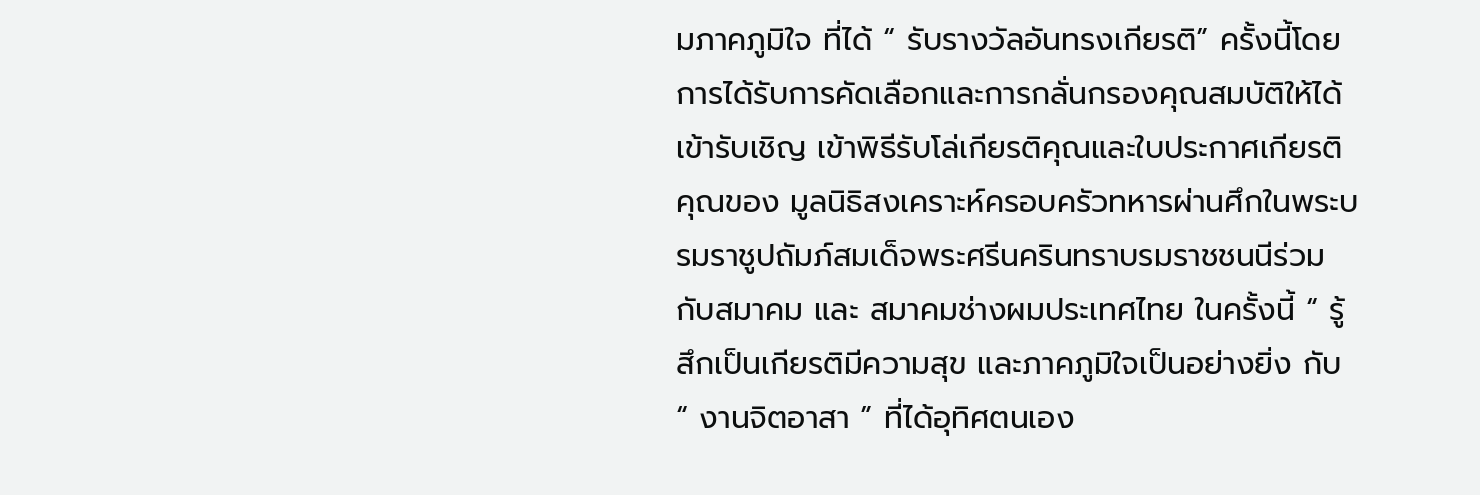มภาคภูมิใจ ที่ได้ “ รับรางวัลอันทรงเกียรติ” ครั้งนี้โดยการได้รับการคัดเลือกและการกลั่นกรองคุณสมบัติให้ได้เข้ารับเชิญ เข้าพิธีรับโล่เกียรติคุณและใบประกาศเกียรติคุณของ มูลนิธิสงเคราะห์ครอบครัวทหารผ่านศึกในพระบรมราชูปถัมภ์สมเด็จพระศรีนครินทราบรมราชชนนีร่วมกับสมาคม และ สมาคมช่างผมประเทศไทย ในครั้งนี้ “ รู้สึกเป็นเกียรติมีความสุข และภาคภูมิใจเป็นอย่างยิ่ง กับ “ งานจิตอาสา ” ที่ได้อุทิศตนเอง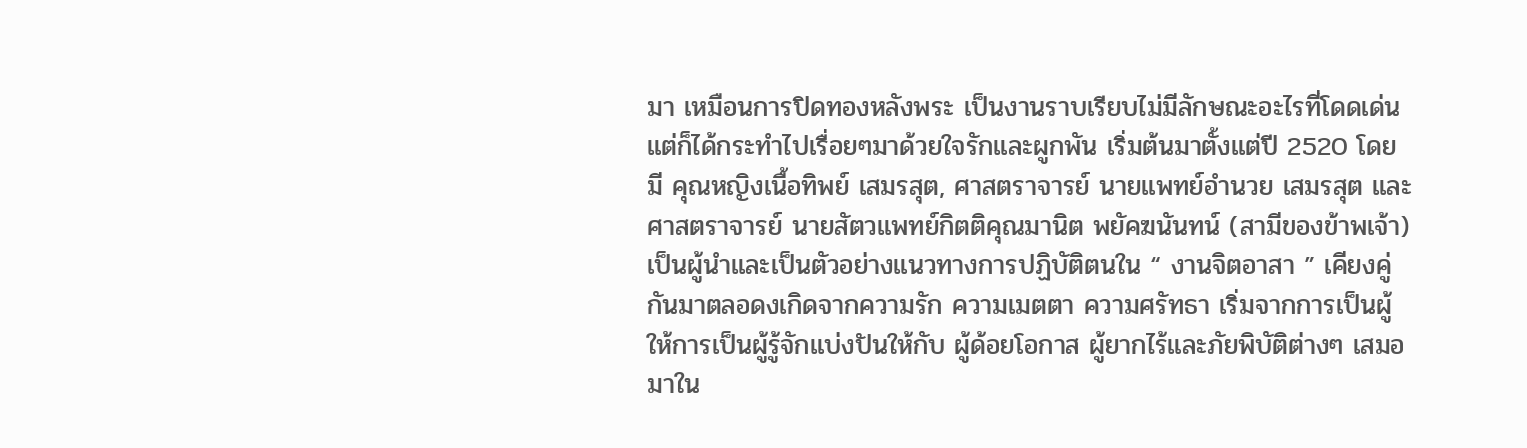มา เหมือนการปิดทองหลังพระ เป็นงานราบเรียบไม่มีลักษณะอะไรที่โดดเด่น แต่ก็ได้กระทำไปเรื่อยๆมาด้วยใจรักและผูกพัน เริ่มต้นมาตั้งแต่ปี 2520 โดยมี คุณหญิงเนื้อทิพย์ เสมรสุต, ศาสตราจารย์ นายแพทย์อำนวย เสมรสุต และ ศาสตราจารย์ นายสัตวแพทย์กิตติคุณมานิต พยัคฆนันทน์ (สามีของข้าพเจ้า) เป็นผู้นำและเป็นตัวอย่างแนวทางการปฏิบัติตนใน “ งานจิตอาสา ” เคียงคู่กันมาตลอดงเกิดจากความรัก ความเมตตา ความศรัทธา เริ่มจากการเป็นผู้ให้การเป็นผู้รู้จักแบ่งปันให้กับ ผู้ด้อยโอกาส ผู้ยากไร้และภัยพิบัติต่างๆ เสมอมาใน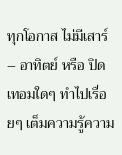ทุกโอกาส ไม่มีเสาร์– อาทิตย์ หรือ ปิดเทอมใดๆ ทำไปเรื่อยๆ เต็มความรู้ความ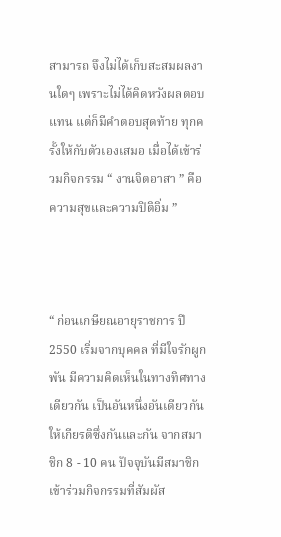สามารถ จึงไม่ได้เก็บสะสมผลงานใดๆ เพราะไม่ได้คิดหวังผลตอบแทน แต่ก็มีคำตอบสุดท้าย ทุกครั้งให้กับตัวเองเสมอ เมื่อได้เข้าร่วมกิจกรรม “ งานจิตอาสา ” คือ ความสุขและความปิติอิ่ม ”



“ ก่อนเกษียณอายุราชการ ปี 2550 เริ่มจากบุคคล ที่มีใจรักผูกพัน มีความคิดเห็นในทางทิศทางเดียวกัน เป็นอันหนึ่งอันเดียวกัน ให้เกียรติซึ่งกันและกัน จากสมาชิก 8 - 10 คน ปัจจุบันมีสมาชิกเข้าร่วมกิจกรรมที่สัมผัส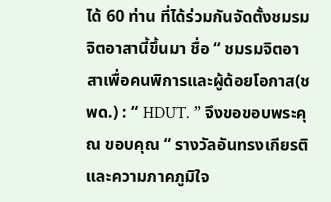ได้ 60 ท่าน ที่ได้ร่วมกันจัดตั้งชมรมจิตอาสานี้ขึ้นมา ชื่อ “ ชมรมจิตอาสาเพื่อคนพิการและผู้ด้อยโอกาส(ชพด.) : “ HDUT. ” จึงขอขอบพระคุณ ขอบคุณ “ รางวัลอันทรงเกียรติและความภาคภูมิใจ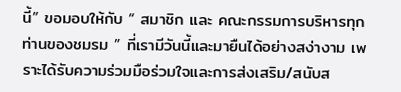นี้” ขอมอบให้กับ “ สมาชิก และ คณะกรรมการบริหารทุกท่านของชมรม ” ที่เรามีวันนี้และมายืนได้อย่างสง่างาม เพราะได้รับความร่วมมือร่วมใจและการส่งเสริม/สนับส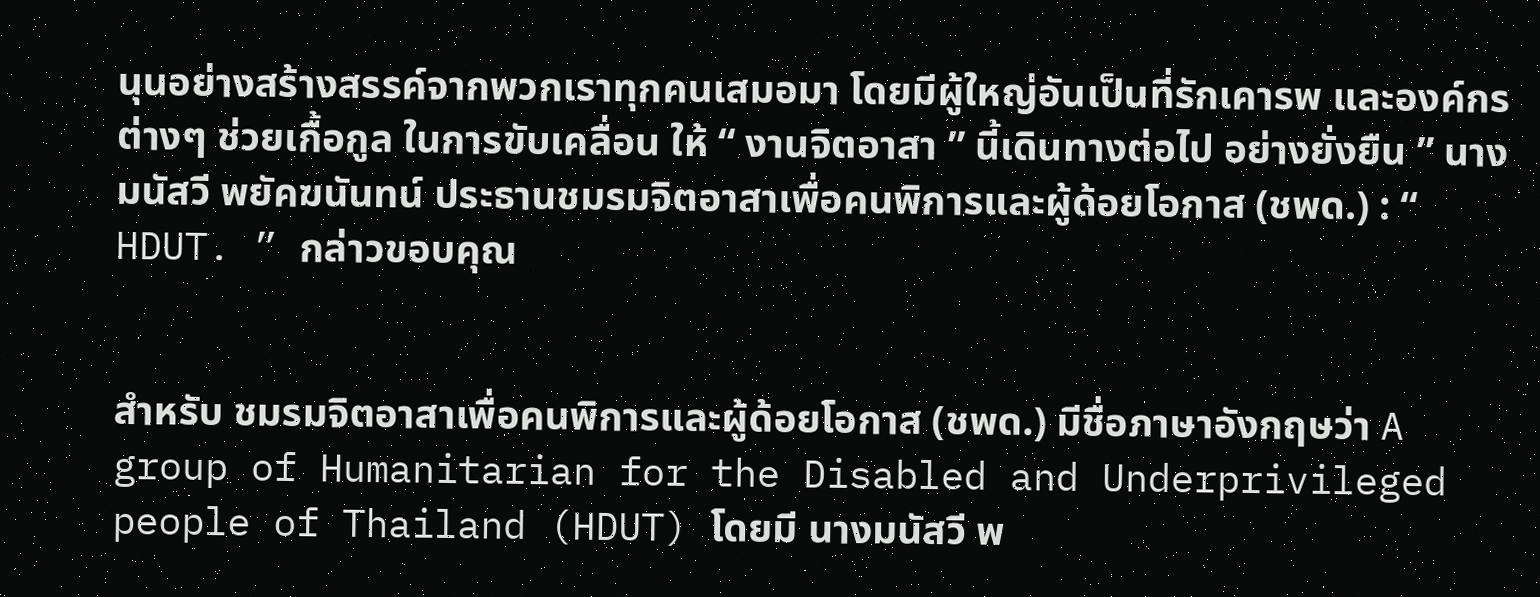นุนอย่างสร้างสรรค์จากพวกเราทุกคนเสมอมา โดยมีผู้ใหญ่อันเป็นที่รักเคารพ และองค์กรต่างๆ ช่วยเกื้อกูล ในการขับเคลื่อน ให้ “ งานจิตอาสา ” นี้เดินทางต่อไป อย่างยั่งยืน ” นางมนัสวี พยัคฆนันทน์ ประธานชมรมจิตอาสาเพื่อคนพิการและผู้ด้อยโอกาส (ชพด.) : “ HDUT. ” กล่าวขอบคุณ


สำหรับ ชมรมจิตอาสาเพื่อคนพิการและผู้ด้อยโอกาส (ชพด.) มีชื่อภาษาอังกฤษว่า A group of Humanitarian for the Disabled and Underprivileged people of Thailand (HDUT) โดยมี นางมนัสวี พ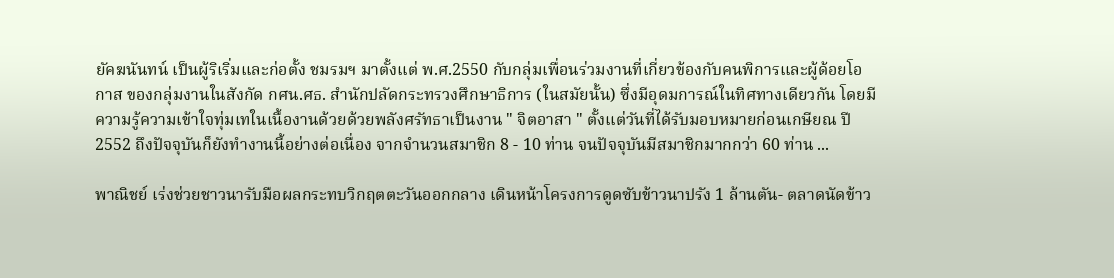ยัคฆนันทน์ เป็นผู้ริเริ่มและก่อตั้ง ชมรมฯ มาตั้งแต่ พ.ศ.2550 กับกลุ่มเพื่อนร่วมงานที่เกี่ยวข้องกับคนพิการและผู้ด้อยโอกาส ของกลุ่มงานในสังกัด กศน.ศธ. สำนักปลัดกระทรวงศึกษาธิการ (ในสมัยนั้น) ซึ่งมีอุดมการณ์ในทิศทางเดียวกัน โดยมีความรู้ความเข้าใจทุ่มเทในเนื้องานด้วยด้วยพลังศรัทธาเป็นงาน " จิตอาสา " ตั้งแต่วันที่ได้รับมอบหมายก่อนเกษียณ ปี 2552 ถึงปัจจุบันก็ยังทำงานนี้อย่างต่อเนื่อง จากจำนวนสมาชิก 8 - 10 ท่าน จนปัจจุบันมีสมาชิกมากกว่า 60 ท่าน ...

พาณิชย์ เร่งช่วยชาวนารับมือผลกระทบวิกฤตตะวันออกกลาง เดินหน้าโครงการดูดซับข้าวนาปรัง 1 ล้านตัน- ตลาดนัดข้าว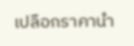เปลือกราคานำ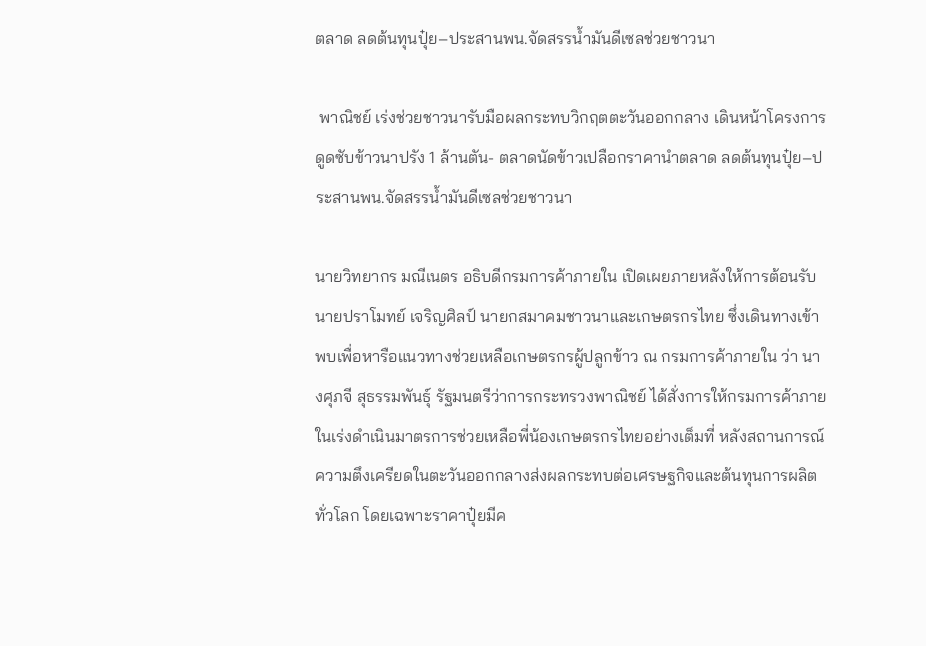ตลาด ลดต้นทุนปุ๋ย–ประสานพน.จัดสรรน้ำมันดีเซลช่วยชาวนา

 พาณิชย์ เร่งช่วยชาวนารับมือผลกระทบวิกฤตตะวันออกกลาง เดินหน้าโครงการดูดซับข้าวนาปรัง 1 ล้านตัน- ตลาดนัดข้าวเปลือกราคานำตลาด ลดต้นทุนปุ๋ย–ประสานพน.จัดสรรน้ำมันดีเซลช่วยชาวนา

นายวิทยากร มณีเนตร อธิบดีกรมการค้าภายใน เปิดเผยภายหลังให้การต้อนรับนายปราโมทย์ เจริญศิลป์ นายกสมาคมชาวนาและเกษตรกรไทย ซึ่งเดินทางเข้าพบเพื่อหารือแนวทางช่วยเหลือเกษตรกรผู้ปลูกข้าว ณ กรมการค้าภายใน ว่า นางศุภจี สุธรรมพันธุ์ รัฐมนตรีว่าการกระทรวงพาณิชย์ ได้สั่งการให้กรมการค้าภายในเร่งดำเนินมาตรการช่วยเหลือพี่น้องเกษตรกรไทยอย่างเต็มที่ หลังสถานการณ์ความตึงเครียดในตะวันออกกลางส่งผลกระทบต่อเศรษฐกิจและต้นทุนการผลิตทั่วโลก โดยเฉพาะราคาปุ๋ยมีค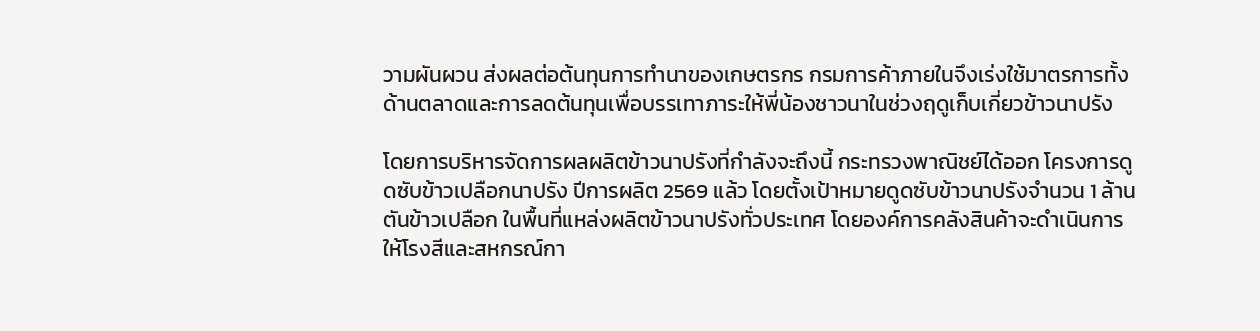วามผันผวน ส่งผลต่อต้นทุนการทำนาของเกษตรกร กรมการค้าภายในจึงเร่งใช้มาตรการทั้งด้านตลาดและการลดต้นทุนเพื่อบรรเทาภาระให้พี่น้องชาวนาในช่วงฤดูเก็บเกี่ยวข้าวนาปรัง

โดยการบริหารจัดการผลผลิตข้าวนาปรังที่กำลังจะถึงนี้ กระทรวงพาณิชย์ได้ออก โครงการดูดซับข้าวเปลือกนาปรัง ปีการผลิต 2569 แล้ว โดยตั้งเป้าหมายดูดซับข้าวนาปรังจำนวน 1 ล้านตันข้าวเปลือก ในพื้นที่แหล่งผลิตข้าวนาปรังทั่วประเทศ โดยองค์การคลังสินค้าจะดำเนินการให้โรงสีและสหกรณ์กา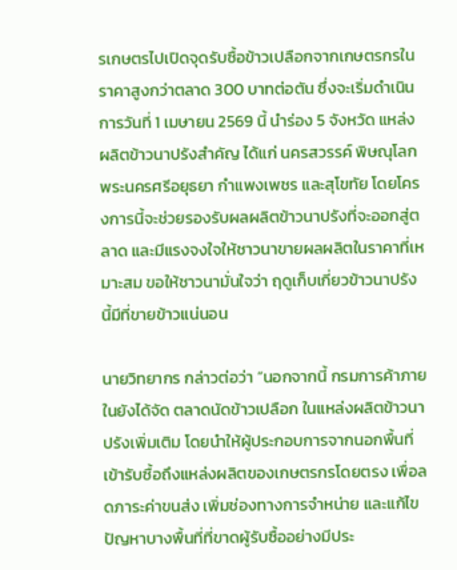รเกษตรไปเปิดจุดรับซื้อข้าวเปลือกจากเกษตรกรในราคาสูงกว่าตลาด 300 บาทต่อตัน ซึ่งจะเริ่มดำเนินการวันที่ 1 เมษายน 2569 นี้ นำร่อง 5 จังหวัด แหล่งผลิตข้าวนาปรังสำคัญ ได้แก่ นครสวรรค์ พิษณุโลก พระนครศรีอยุธยา กำแพงเพชร และสุโขทัย โดยโครงการนี้จะช่วยรองรับผลผลิตข้าวนาปรังที่จะออกสู่ตลาด และมีแรงจงใจให้ชาวนาขายผลผลิตในราคาที่เหมาะสม ขอให้ชาวนามั่นใจว่า ฤดูเก็บเกี่ยวข้าวนาปรังนี้มีที่ขายข้าวแน่นอน

นายวิทยากร กล่าวต่อว่า “นอกจากนี้ กรมการค้าภายในยังได้จัด ตลาดนัดข้าวเปลือก ในแหล่งผลิตข้าวนาปรังเพิ่มเติม โดยนำให้ผู้ประกอบการจากนอกพื้นที่เข้ารับซื้อถึงแหล่งผลิตของเกษตรกรโดยตรง เพื่อลดภาระค่าขนส่ง เพิ่มช่องทางการจำหน่าย และแก้ไขปัญหาบางพื้นที่ที่ขาดผู้รับซื้ออย่างมีประ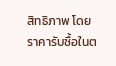สิทธิภาพ โดยราคารับซื้อในต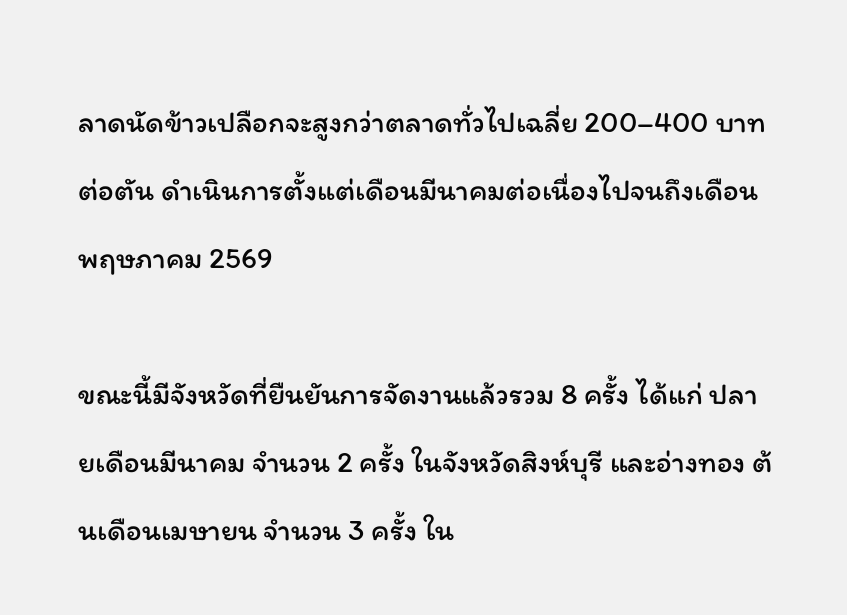ลาดนัดข้าวเปลือกจะสูงกว่าตลาดทั่วไปเฉลี่ย 200–400 บาทต่อตัน ดำเนินการตั้งแต่เดือนมีนาคมต่อเนื่องไปจนถึงเดือนพฤษภาคม 2569

ขณะนี้มีจังหวัดที่ยืนยันการจัดงานแล้วรวม 8 ครั้ง ได้แก่ ปลายเดือนมีนาคม จำนวน 2 ครั้ง ในจังหวัดสิงห์บุรี และอ่างทอง ต้นเดือนเมษายน จำนวน 3 ครั้ง ใน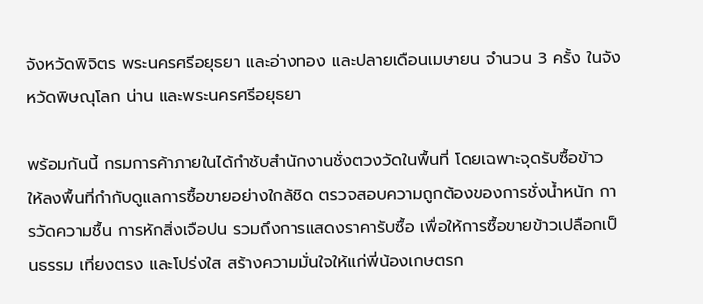จังหวัดพิจิตร พระนครศรีอยุธยา และอ่างทอง และปลายเดือนเมษายน จำนวน 3 ครั้ง ในจังหวัดพิษณุโลก น่าน และพระนครศรีอยุธยา

พร้อมกันนี้ กรมการค้าภายในได้กำชับสำนักงานชั่งตวงวัดในพื้นที่ โดยเฉพาะจุดรับซื้อข้าว ให้ลงพื้นที่กำกับดูแลการซื้อขายอย่างใกล้ชิด ตรวจสอบความถูกต้องของการชั่งน้ำหนัก การวัดความชื้น การหักสิ่งเจือปน รวมถึงการแสดงราคารับซื้อ เพื่อให้การซื้อขายข้าวเปลือกเป็นธรรม เที่ยงตรง และโปร่งใส สร้างความมั่นใจให้แก่พี่น้องเกษตรก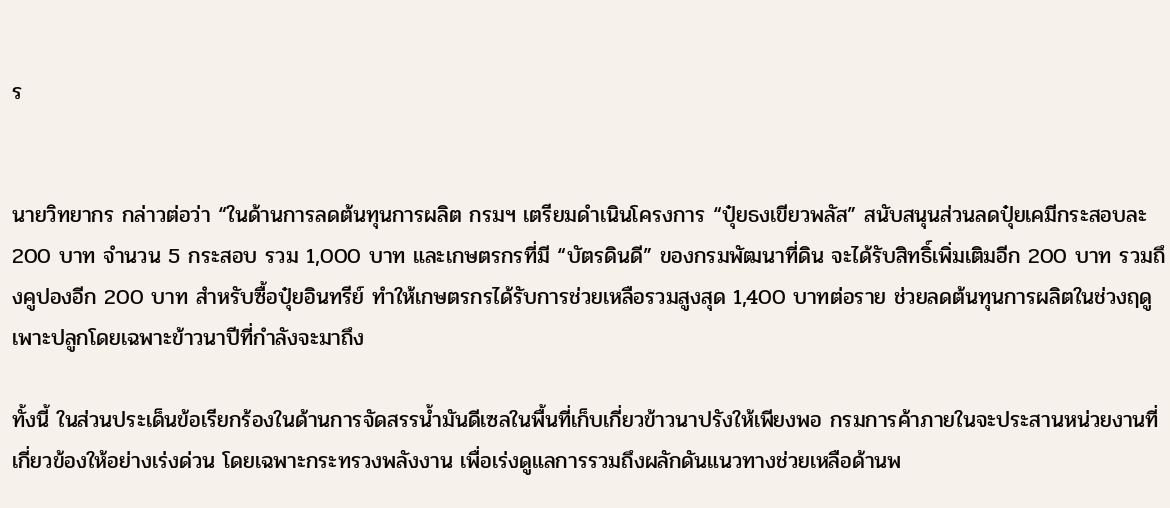ร


นายวิทยากร กล่าวต่อว่า “ในด้านการลดต้นทุนการผลิต กรมฯ เตรียมดำเนินโครงการ “ปุ๋ยธงเขียวพลัส” สนับสนุนส่วนลดปุ๋ยเคมีกระสอบละ 200 บาท จำนวน 5 กระสอบ รวม 1,000 บาท และเกษตรกรที่มี “บัตรดินดี” ของกรมพัฒนาที่ดิน จะได้รับสิทธิ์เพิ่มเติมอีก 200 บาท รวมถึงคูปองอีก 200 บาท สำหรับซื้อปุ๋ยอินทรีย์ ทำให้เกษตรกรได้รับการช่วยเหลือรวมสูงสุด 1,400 บาทต่อราย ช่วยลดต้นทุนการผลิตในช่วงฤดูเพาะปลูกโดยเฉพาะข้าวนาปีที่กำลังจะมาถึง

ทั้งนี้ ในส่วนประเด็นข้อเรียกร้องในด้านการจัดสรรน้ำมันดีเซลในพื้นที่เก็บเกี่ยวข้าวนาปรังให้เพียงพอ กรมการค้าภายในจะประสานหน่วยงานที่เกี่ยวข้องให้อย่างเร่งด่วน โดยเฉพาะกระทรวงพลังงาน เพื่อเร่งดูแลการรวมถึงผลักดันแนวทางช่วยเหลือด้านพ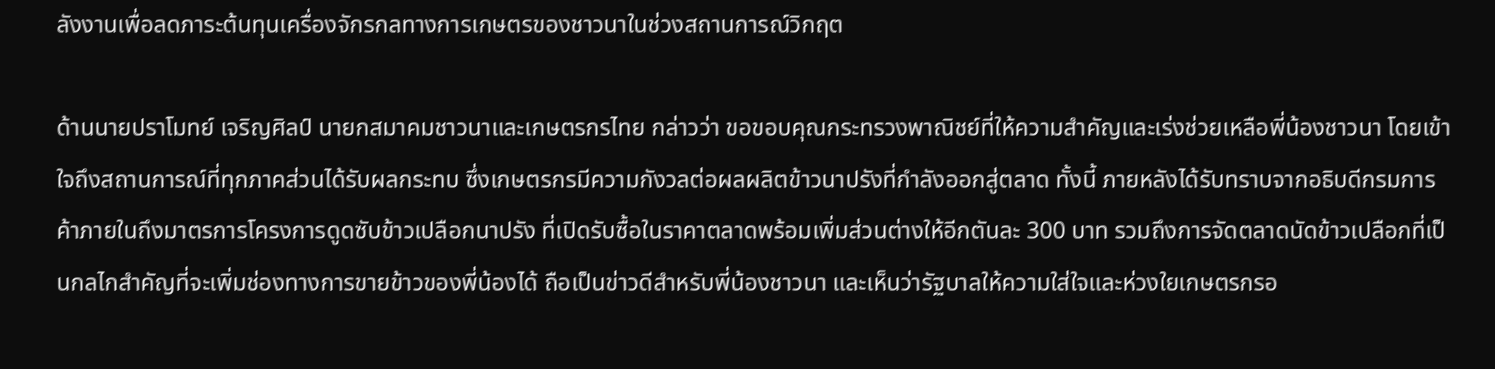ลังงานเพื่อลดภาระต้นทุนเครื่องจักรกลทางการเกษตรของชาวนาในช่วงสถานการณ์วิกฤต

ด้านนายปราโมทย์ เจริญศิลป์ นายกสมาคมชาวนาและเกษตรกรไทย กล่าวว่า ขอขอบคุณกระทรวงพาณิชย์ที่ให้ความสำคัญและเร่งช่วยเหลือพี่น้องชาวนา โดยเข้าใจถึงสถานการณ์ที่ทุกภาคส่วนได้รับผลกระทบ ซึ่งเกษตรกรมีความกังวลต่อผลผลิตข้าวนาปรังที่กำลังออกสู่ตลาด ทั้งนี้ ภายหลังได้รับทราบจากอธิบดีกรมการค้าภายในถึงมาตรการโครงการดูดซับข้าวเปลือกนาปรัง ที่เปิดรับซื้อในราคาตลาดพร้อมเพิ่มส่วนต่างให้อีกตันละ 300 บาท รวมถึงการจัดตลาดนัดข้าวเปลือกที่เป็นกลไกสำคัญที่จะเพิ่มช่องทางการขายข้าวของพี่น้องได้ ถือเป็นข่าวดีสำหรับพี่น้องชาวนา และเห็นว่ารัฐบาลให้ความใส่ใจและห่วงใยเกษตรกรอ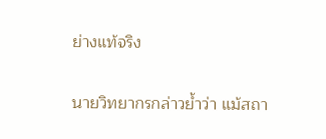ย่างแท้จริง


นายวิทยากรกล่าวย้ำว่า แม้สถา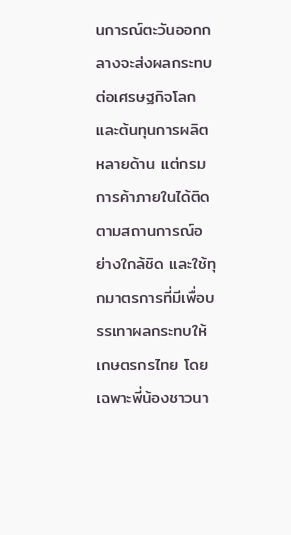นการณ์ตะวันออกกลางจะส่งผลกระทบต่อเศรษฐกิจโลกและต้นทุนการผลิตหลายด้าน แต่กรมการค้าภายในได้ติดตามสถานการณ์อย่างใกล้ชิด และใช้ทุกมาตรการที่มีเพื่อบรรเทาผลกระทบให้เกษตรกรไทย โดยเฉพาะพี่น้องชาวนา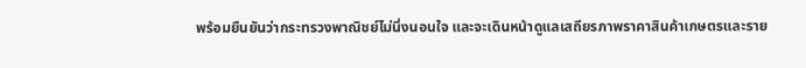พร้อมยืนยันว่ากระทรวงพาณิชย์ไม่นิ่งนอนใจ และจะเดินหน้าดูแลเสถียรภาพราคาสินค้าเกษตรและราย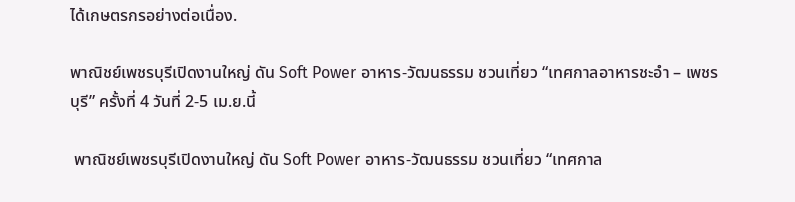ได้เกษตรกรอย่างต่อเนื่อง.

พาณิชย์เพชรบุรีเปิดงานใหญ่ ดัน Soft Power อาหาร-วัฒนธรรม ชวนเที่ยว “เทศกาลอาหารชะอำ – เพชรบุรี” ครั้งที่ 4 วันที่ 2-5 เม.ย.นี้

 พาณิชย์เพชรบุรีเปิดงานใหญ่ ดัน Soft Power อาหาร-วัฒนธรรม ชวนเที่ยว “เทศกาล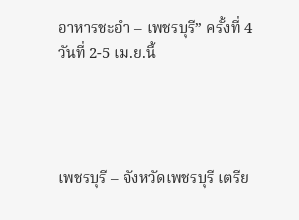อาหารชะอำ – เพชรบุรี” ครั้งที่ 4 วันที่ 2-5 เม.ย.นี้




เพชรบุรี – จังหวัดเพชรบุรี เตรีย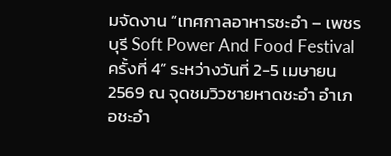มจัดงาน “เทศกาลอาหารชะอำ – เพชรบุรี Soft Power And Food Festival ครั้งที่ 4” ระหว่างวันที่ 2-5 เมษายน 2569 ณ จุดชมวิวชายหาดชะอำ อำเภอชะอำ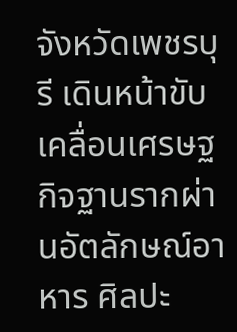จังหวัดเพชรบุรี เดินหน้าขับเคลื่อนเศรษฐกิจฐานรากผ่านอัตลักษณ์อาหาร ศิลปะ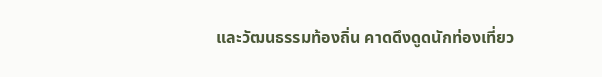และวัฒนธรรมท้องถิ่น คาดดึงดูดนักท่องเที่ยว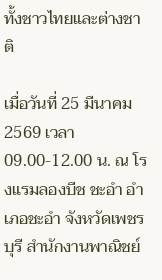ทั้งชาวไทยและต่างชาติ

เมื่อวันที่ 25 มีนาคม 2569 เวลา 09.00-12.00 น. ณ โรงแรมลองบีช ชะอำ อำเภอชะอำ จังหวัดเพชรบุรี สำนักงานพาณิชย์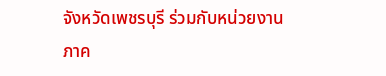จังหวัดเพชรบุรี ร่วมกับหน่วยงานภาค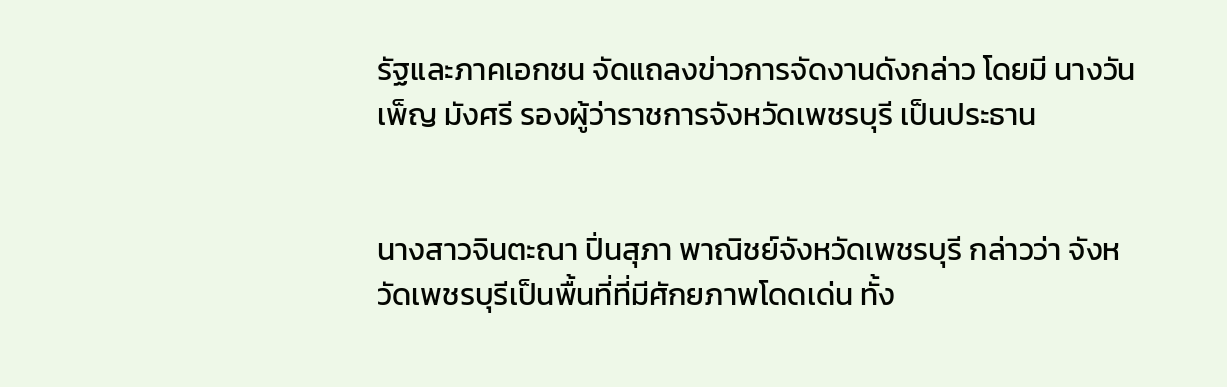รัฐและภาคเอกชน จัดแถลงข่าวการจัดงานดังกล่าว โดยมี นางวันเพ็ญ มังศรี รองผู้ว่าราชการจังหวัดเพชรบุรี เป็นประธาน


นางสาวจินตะณา ปิ่นสุภา พาณิชย์จังหวัดเพชรบุรี กล่าวว่า จังหวัดเพชรบุรีเป็นพื้นที่ที่มีศักยภาพโดดเด่น ทั้ง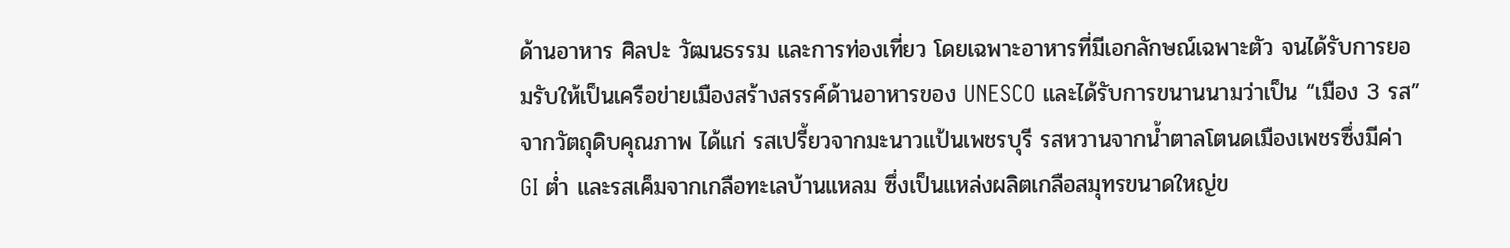ด้านอาหาร ศิลปะ วัฒนธรรม และการท่องเที่ยว โดยเฉพาะอาหารที่มีเอกลักษณ์เฉพาะตัว จนได้รับการยอมรับให้เป็นเครือข่ายเมืองสร้างสรรค์ด้านอาหารของ UNESCO และได้รับการขนานนามว่าเป็น “เมือง 3 รส” จากวัตถุดิบคุณภาพ ได้แก่ รสเปรี้ยวจากมะนาวแป้นเพชรบุรี รสหวานจากน้ำตาลโตนดเมืองเพชรซึ่งมีค่า GI ต่ำ และรสเค็มจากเกลือทะเลบ้านแหลม ซึ่งเป็นแหล่งผลิตเกลือสมุทรขนาดใหญ่ข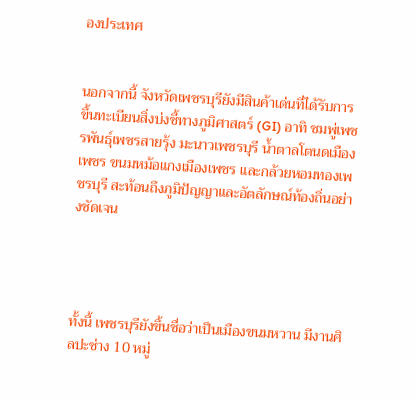องประเทศ


นอกจากนี้ จังหวัดเพชรบุรียังมีสินค้าเด่นที่ได้รับการขึ้นทะเบียนสิ่งบ่งชี้ทางภูมิศาสตร์ (GI) อาทิ ชมพู่เพชรพันธุ์เพชรสายรุ้ง มะนาวเพชรบุรี น้ำตาลโตนดเมืองเพชร ขนมหม้อแกงเมืองเพชร และกล้วยหอมทองเพชรบุรี สะท้อนถึงภูมิปัญญาและอัตลักษณ์ท้องถิ่นอย่างชัดเจน




ทั้งนี้ เพชรบุรียังขึ้นชื่อว่าเป็นเมืองขนมหวาน มีงานศิลปะช่าง 10 หมู่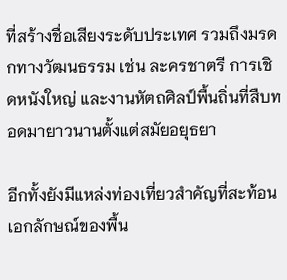ที่สร้างชื่อเสียงระดับประเทศ รวมถึงมรดกทางวัฒนธรรม เช่น ละครชาตรี การเชิดหนังใหญ่ และงานหัตถศิลป์พื้นถิ่นที่สืบทอดมายาวนานตั้งแต่สมัยอยุธยา

อีกทั้งยังมีแหล่งท่องเที่ยวสำคัญที่สะท้อนเอกลักษณ์ของพื้น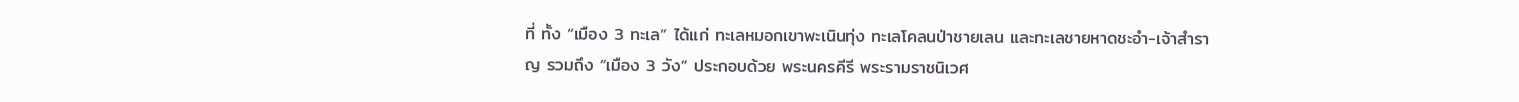ที่ ทั้ง “เมือง 3 ทะเล” ได้แก่ ทะเลหมอกเขาพะเนินทุ่ง ทะเลโคลนป่าชายเลน และทะเลชายหาดชะอำ-เจ้าสำราญ รวมถึง “เมือง 3 วัง” ประกอบด้วย พระนครคีรี พระรามราชนิเวศ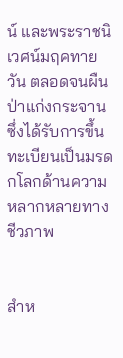น์ และพระราชนิเวศน์มฤคทายวัน ตลอดจนผืนป่าแก่งกระจาน ซึ่งได้รับการขึ้นทะเบียนเป็นมรดกโลกด้านความหลากหลายทางชีวภาพ


สำห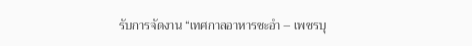รับการจัดงาน “เทศกาลอาหารชะอำ – เพชรบุ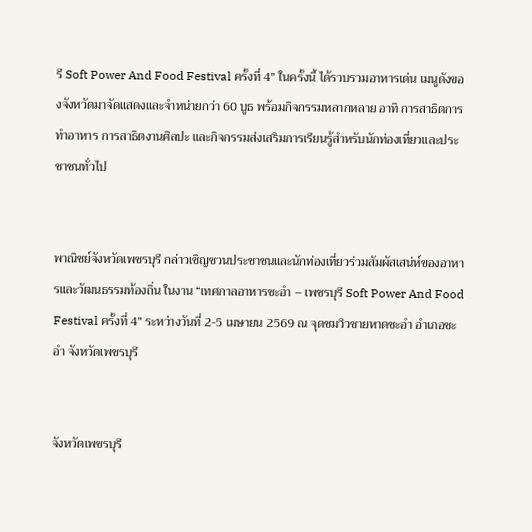รี Soft Power And Food Festival ครั้งที่ 4” ในครั้งนี้ ได้รวบรวมอาหารเด่น เมนูดังของจังหวัดมาจัดแสดงและจำหน่ายกว่า 60 บูธ พร้อมกิจกรรมหลากหลาย อาทิ การสาธิตการทำอาหาร การสาธิตงานศิลปะ และกิจกรรมส่งเสริมการเรียนรู้สำหรับนักท่องเที่ยวและประชาชนทั่วไป


พาณิชย์จังหวัดเพชรบุรี กล่าวเชิญชวนประชาชนและนักท่องเที่ยวร่วมสัมผัสเสน่ห์ของอาหารและวัฒนธรรมท้องถิ่น ในงาน “เทศกาลอาหารชะอำ – เพชรบุรี Soft Power And Food Festival ครั้งที่ 4” ระหว่างวันที่ 2-5 เมษายน 2569 ณ จุดชมวิวชายหาดชะอำ อำเภอชะอำ จังหวัดเพชรบุรี


จังหวัดเพชรบุรี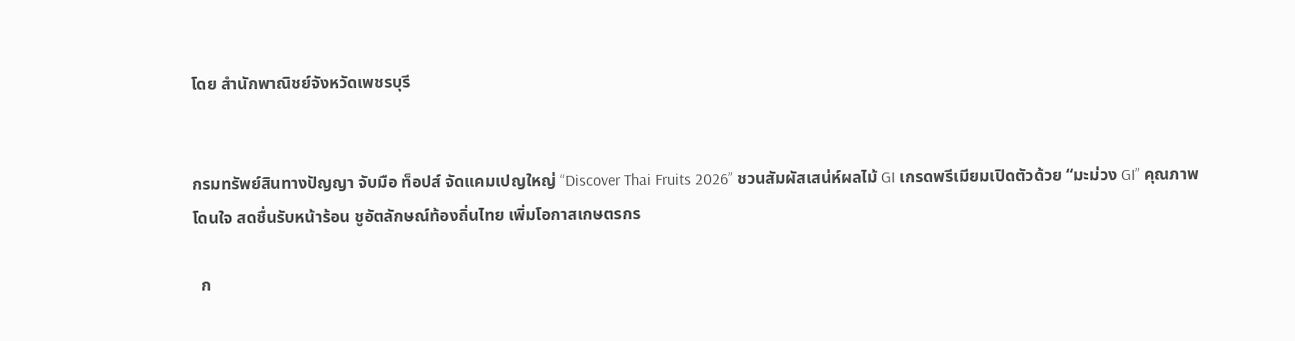โดย สำนักพาณิชย์จังหวัดเพชรบุรี


กรมทรัพย์สินทางปัญญา จับมือ ท็อปส์ จัดแคมเปญใหญ่ “Discover Thai Fruits 2026” ชวนสัมผัสเสน่ห์ผลไม้ GI เกรดพรีเมียมเปิดตัวด้วย “มะม่วง GI” คุณภาพโดนใจ สดชื่นรับหน้าร้อน ชูอัตลักษณ์ท้องถิ่นไทย เพิ่มโอกาสเกษตรกร

  ก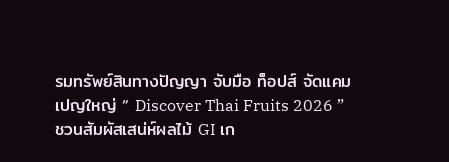รมทรัพย์สินทางปัญญา จับมือ ท็อปส์ จัดแคมเปญใหญ่ “ Discover Thai Fruits 2026 ” ชวนสัมผัสเสน่ห์ผลไม้ GI เก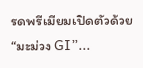รดพรีเมียมเปิดตัวด้วย “มะม่วง GI”...